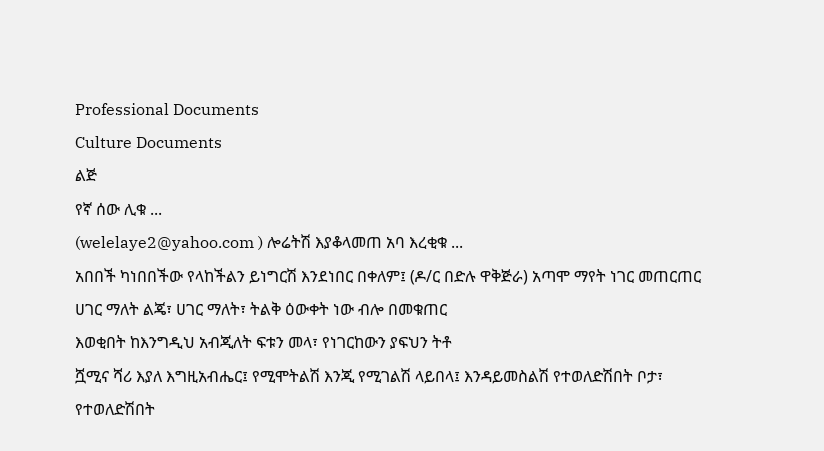Professional Documents
Culture Documents
ልጅ
የኛ ሰው ሊቁ ...
(welelaye2@yahoo.com ) ሎሬትሽ እያቆላመጠ አባ እረቂቁ ...
አበበች ካነበበችው የላከችልን ይነግርሽ እንደነበር በቀለም፤ (ዶ/ር በድሉ ዋቅጅራ) አጣሞ ማየት ነገር መጠርጠር
ሀገር ማለት ልጄ፣ ሀገር ማለት፣ ትልቅ ዕውቀት ነው ብሎ በመቁጠር
እወቂበት ከእንግዲህ አብጂለት ፍቱን መላ፣ የነገርከውን ያፍህን ትቶ
ሿሚና ሻሪ እያለ እግዚአብሔር፤ የሚሞትልሽ እንጂ የሚገልሽ ላይበላ፤ እንዳይመስልሽ የተወለድሽበት ቦታ፣ የተወለድሽበት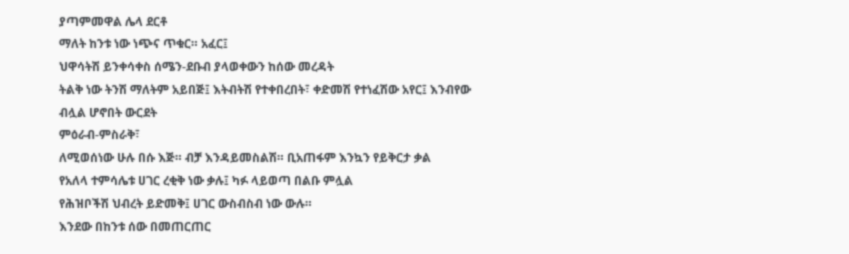ያጣምመዋል ሌላ ደርቶ
ማለት ከንቱ ነው ነጭና ጥቁር። አፈር፤
ህዋሳትሽ ይንቀሳቀስ ሰሜን-ደቡብ ያላወቀውን ከሰው መረዳት
ትልቅ ነው ትንሽ ማለትም አይበጅ፤ እትብትሽ የተቀበረበት፣ ቀድመሽ የተነፈሽው አየር፤ እንብየው ብሏል ሆኖበት ውርደት
ምዕራብ-ምስራቅ፣
ለሚወሰነው ሁሉ በሱ እጅ። ብቻ እንዳይመስልሽ። ቢአጠፋም እንኳን የይቅርታ ቃል
የአለላ ተምሳሌቱ ሀገር ረቂቅ ነው ቃሉ፤ ካፉ ላይወጣ በልቡ ምሏል
የሕዝቦችሽ ህብረት ይድመቅ፤ ሀገር ውስብስብ ነው ውሉ።
እንደው በከንቱ ሰው በመጠርጠር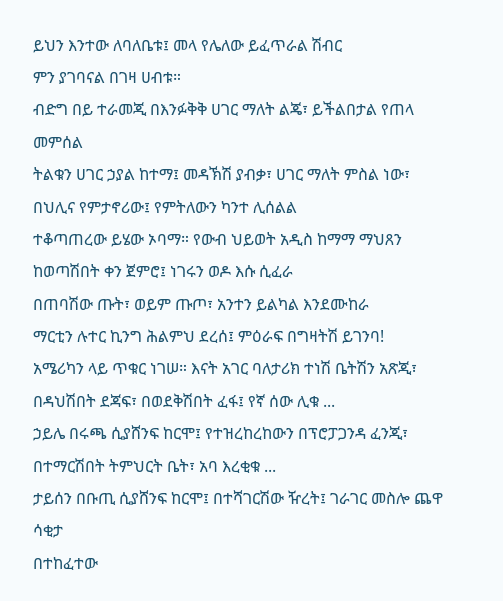ይህን እንተው ለባለቤቱ፤ መላ የሌለው ይፈጥራል ሽብር
ምን ያገባናል በገዛ ሀብቱ።
ብድግ በይ ተራመጂ በእንፉቅቅ ሀገር ማለት ልጄ፣ ይችልበታል የጠላ መምሰል
ትልቁን ሀገር ኃያል ከተማ፤ መዳኽሽ ያብቃ፣ ሀገር ማለት ምስል ነው፣ በህሊና የምታኖሪው፤ የምትለውን ካንተ ሊሰልል
ተቆጣጠረው ይሄው ኦባማ። የውብ ህይወት አዲስ ከማማ ማህጸን ከወጣሽበት ቀን ጀምሮ፤ ነገሩን ወዶ እሱ ሲፈራ
በጠባሽው ጡት፣ ወይም ጡጦ፣ አንተን ይልካል እንደሙከራ
ማርቲን ሉተር ኪንግ ሕልምህ ደረሰ፤ ምዕራፍ በግዛትሽ ይገንባ!
አሜሪካን ላይ ጥቁር ነገሠ። እናት አገር ባለታሪክ ተነሽ ቤትሽን አጽጂ፣ በዳህሽበት ደጃፍ፣ በወደቅሽበት ፈፋ፤ የኛ ሰው ሊቁ ...
ኃይሌ በሩጫ ሲያሸንፍ ከርሞ፤ የተዝረከረከውን በፕሮፓጋንዳ ፈንጂ፣ በተማርሽበት ትምህርት ቤት፣ አባ እረቂቁ ...
ታይሰን በቡጢ ሲያሸንፍ ከርሞ፤ በተሻገርሽው ዥረት፤ ገራገር መስሎ ጨዋ ሳቂታ
በተከፈተው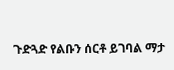ጉድጓድ የልቡን ሰርቶ ይገባል ማታ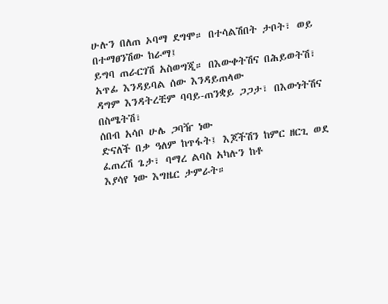ሁሉን በለጠ ኦባማ ደግሞ። በተሳልሽበት ታቦት፣ ወይ በተማፀንሽው ከራማ፤
ይግባ ጠራርገሽ አስወግጂ። በእውቀትሽና በሕይወትሽ፣ አጥፊ እንዳይባል ሰው እንዳይጠላው
ዳግም እንዳትረቺም ባባይ-ጠንቋይ ጋጋታ፣ በእውነትሽና በስሜትሽ፣
ሰበብ አሳቦ ሁሌ ጋባዥ ነው
ድናለች በቃ ዓለም ከጥፋት፤ እጆችሽን ከምር ዘርጊ ወደ ፈጠረሽ ጌታ፣ ባማረ ልባስ አካሉን ከቶ
እያሳየ ነው እግዜር ታምራት።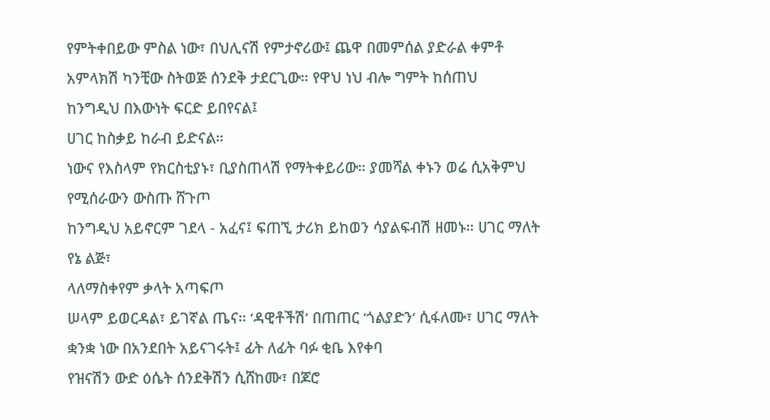የምትቀበይው ምስል ነው፣ በህሊናሽ የምታኖሪው፤ ጨዋ በመምሰል ያድራል ቀምቶ
አምላክሽ ካንቺው ስትወጅ ሰንደቅ ታደርጊው። የዋህ ነህ ብሎ ግምት ከሰጠህ
ከንግዲህ በእውነት ፍርድ ይበየናል፤
ሀገር ከስቃይ ከራብ ይድናል።
ነውና የእስላም የክርስቲያኑ፣ ቢያስጠላሽ የማትቀይሪው። ያመሻል ቀኑን ወሬ ሲአቅምህ
የሚሰራውን ውስጡ ሸጉጦ
ከንግዲህ አይኖርም ገደላ - አፈና፤ ፍጠኚ ታሪክ ይከወን ሳያልፍብሽ ዘመኑ። ሀገር ማለት የኔ ልጅ፣
ላለማስቀየም ቃላት አጣፍጦ
ሠላም ይወርዳል፣ ይገኛል ጤና። ‘ዳዊቶችሽ’ በጠጠር ‘ጎልያድን‘ ሲፋለሙ፣ ሀገር ማለት ቋንቋ ነው በአንደበት አይናገሩት፤ ፊት ለፊት ባፉ ቂቤ እየቀባ
የዝናሽን ውድ ዕሴት ሰንደቅሽን ሲሸከሙ፣ በጆሮ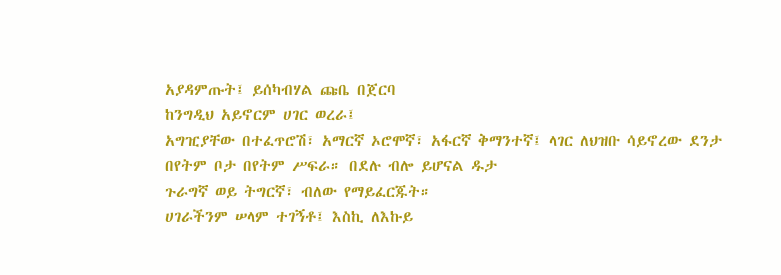አያዳምጡት፤ ይሰካብሃል ጩቤ በጀርባ
ከንግዲህ አይኖርም ሀገር ወረራ፤
አግዢያቸው በተፈጥሮሽ፣ አማርኛ ኦሮሞኛ፣ አፋርኛ ቅማንተኛ፤ ላገር ለህዝቡ ሳይኖረው ደንታ
በየትም ቦታ በየትም ሥፍራ። በደሉ ብሎ ይሆናል ዱታ
ጉራግኛ ወይ ትግርኛ፣ ብለው የማይፈርጁት።
ሀገራችንም ሠላም ተገኝቶ፤ እስኪ ለእኩይ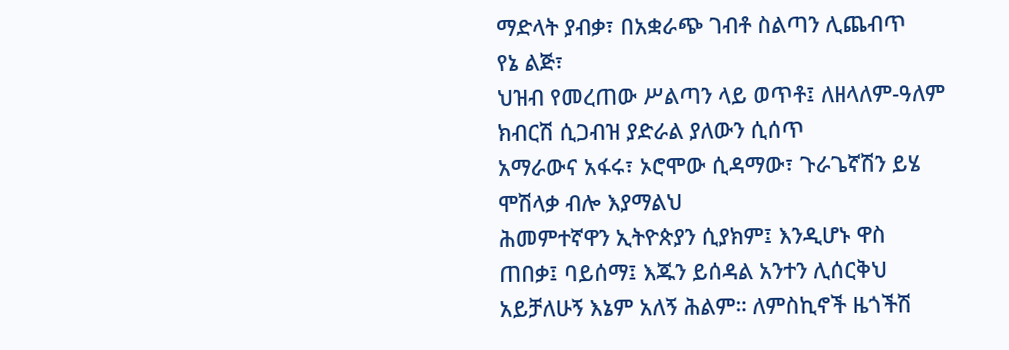ማድላት ያብቃ፣ በአቋራጭ ገብቶ ስልጣን ሊጨብጥ
የኔ ልጅ፣
ህዝብ የመረጠው ሥልጣን ላይ ወጥቶ፤ ለዘላለም-ዓለም ክብርሽ ሲጋብዝ ያድራል ያለውን ሲሰጥ
አማራውና አፋሩ፣ ኦሮሞው ሲዳማው፣ ጉራጌኛሽን ይሄ ሞሽላቃ ብሎ እያማልህ
ሕመምተኛዋን ኢትዮጵያን ሲያክም፤ እንዲሆኑ ዋስ ጠበቃ፤ ባይሰማ፤ እጁን ይሰዳል አንተን ሊሰርቅህ
አይቻለሁኝ እኔም አለኝ ሕልም። ለምስኪኖች ዜጎችሽ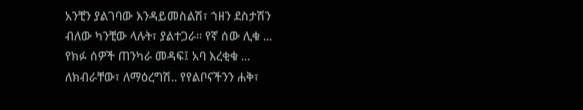አንቺን ያልገባው እንዳይመስልሽ፣ ኀዘን ደስታሽን
ብለው ካንቺው ላሉት፣ ያልተጋራ። የኛ ሰው ሊቁ ...
የክፉ ሰዎች ጠንካራ መዳፍ፤ አባ እረቂቁ ...
ለክብራቸው፣ ለማዕረግሽ.. የየልቦናችንን ሐቅ፣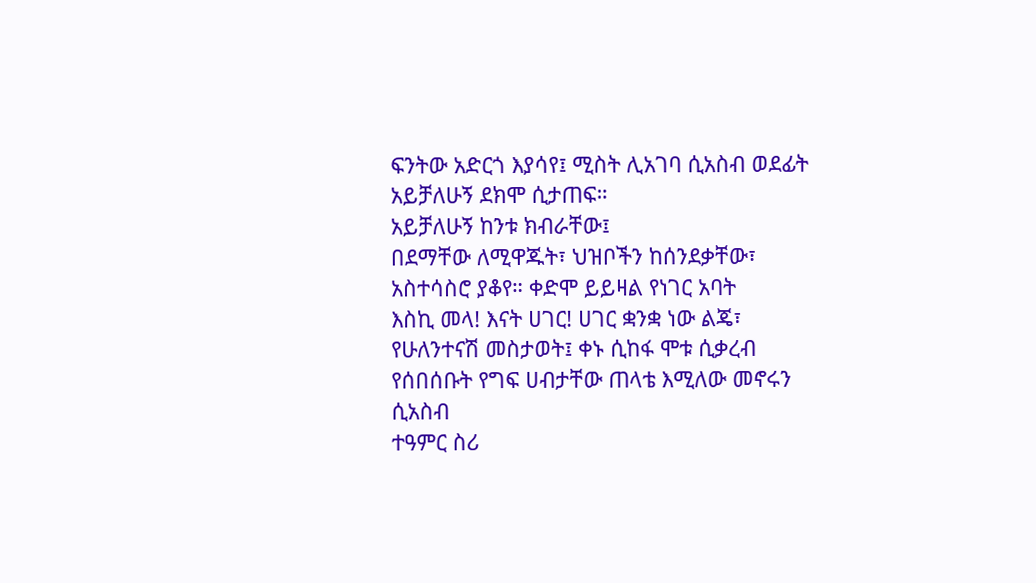ፍንትው አድርጎ እያሳየ፤ ሚስት ሊአገባ ሲአስብ ወደፊት
አይቻለሁኝ ደክሞ ሲታጠፍ።
አይቻለሁኝ ከንቱ ክብራቸው፤
በደማቸው ለሚዋጁት፣ ህዝቦችን ከሰንደቃቸው፣ አስተሳስሮ ያቆየ። ቀድሞ ይይዛል የነገር አባት
እስኪ መላ! እናት ሀገር! ሀገር ቋንቋ ነው ልጄ፣ የሁለንተናሽ መስታወት፤ ቀኑ ሲከፋ ሞቱ ሲቃረብ
የሰበሰቡት የግፍ ሀብታቸው ጠላቴ እሚለው መኖሩን ሲአስብ
ተዓምር ስሪ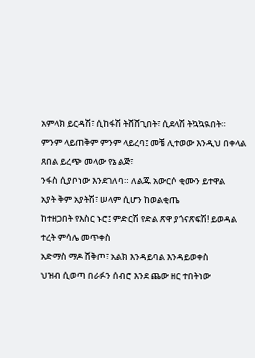አምላክ ይርዳሽ፣ ሲከፋሽ ትሸሸጊበት፣ ሲደላሽ ትኳኳዪበት።
ምንም ላይጠቅም ምንም ላይረባ፤ መቼ ሊተወው እንዲህ በቀላል
ጸበል ይረጭ መላው የኔ ልጅ፣
ንፋስ ሲያቦነው እንደገለባ። ለልጁ አውርሶ ቂሙን ይተዋል
አያት ቅም አያትሽ፣ ሠላም ሲሆን ከወልቂጤ
ከተዘጋበት የእስር ኑሮ፤ ምድርሽ የድል ጽዋ ያጎናጽፍሽ! ይወዳል ተረት ምሳሌ መጥቀስ
አድማስ ማዶ ሸቅጦ፣ አልክ እንዳይባል እንዳይወቀስ
ህዝብ ሲወጣ በራፉን ሰብሮ እንደ ጨው ዘር ተበትነው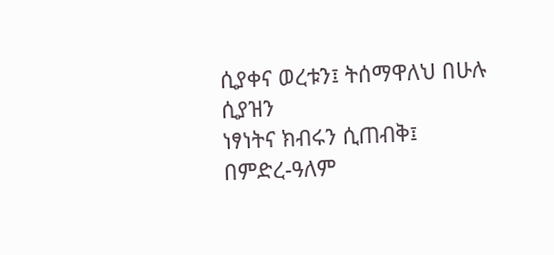ሲያቀና ወረቱን፤ ትሰማዋለህ በሁሉ ሲያዝን
ነፃነትና ክብሩን ሲጠብቅ፤ በምድረ-ዓለም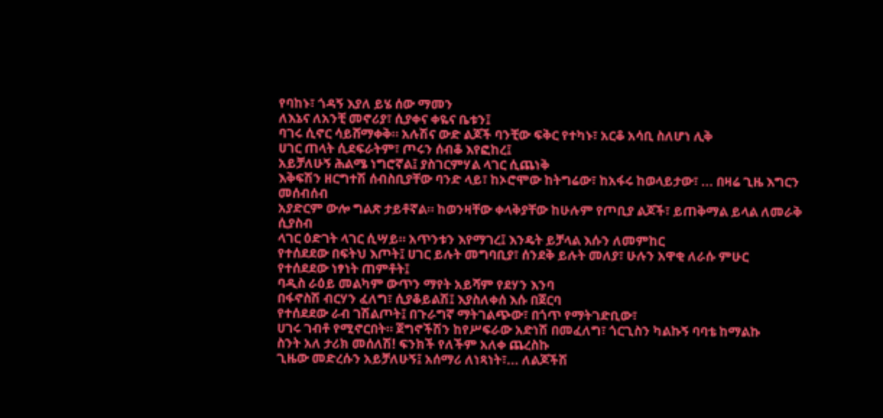የባከኑ፣ ጎዳኝ እያለ ይሄ ሰው ማመን
ለእኔና ለአንቺ መኖሪያ፣ ሲያቀና ቀዬና ቤቱን፤
ባገሩ ሲኖር ሳይሸማቀቅ። አሉሽና ውድ ልጆች ባንቺው ፍቅር የተካኑ፣ አርቆ አሳቢ ስለሆነ ሊቅ
ሀገር ጠላት ሲደፍራትም፣ ጦሩን ሰብቆ እየፎከረ፤
አይቻለሁኝ ሕልሜ ነግሮኛል፤ ያስገርምሃል ላገር ሲጨነቅ
እቅፍሽን ዘርግተሽ ሰብስቢያቸው ባንድ ላይ፣ ከኦሮሞው ከትግሬው፣ ከአፋሩ ከወላይታው፣ ... በዛሬ ጊዜ እግርን መሰብሰብ
አያድርም ውሎ ግልጽ ታይቶኛል። ከወንዛቸው ቀላቅያቸው ከሁሉም የጦቢያ ልጆች፣ ይጠቅማል ይላል ለመራቅ ሲያስብ
ላገር ዕድገት ላገር ሲሣይ። አጥንቱን እየማገረ፤ እንዴት ይቻላል እሱን ለመምከር
የተሰደደው በፍትህ እጦት፤ ሀገር ይሉት መግባቢያ፣ ሰንደቅ ይሉት መለያ፣ ሁሉን አዋቂ ለራሱ ምሁር
የተሰደደው ነፃነት ጠምቶት፤
ባዲስ ራዕይ መልካም ውጥን ማየት አይሻም የደሃን እንባ
በፋኖስሽ ብርሃን ፈለግ፣ ሲያቆይልሽ፤ እያስለቀሰ እሱ በጀርባ
የተሰደደው ራብ ገሽልጦት፤ በጉራግኛ ማትገልጭው፣ በጎጥ የማትገድቢው፣
ሀገሩ ገብቶ የሚኖርበት። ጀግኖችሽን ከየሥፍራው አድነሽ በመፈለግ፣ ጎርጊስን ካልኩኝ ባባቴ ከማልኩ
ስንት አለ ታሪክ መሰለሽ! ፍንክች የለችም አለቀ ጨረስኩ
ጊዜው መድረሱን አይቻለሁኝ፤ አሰማሪ ለነጻነት፣... ለልጆችሽ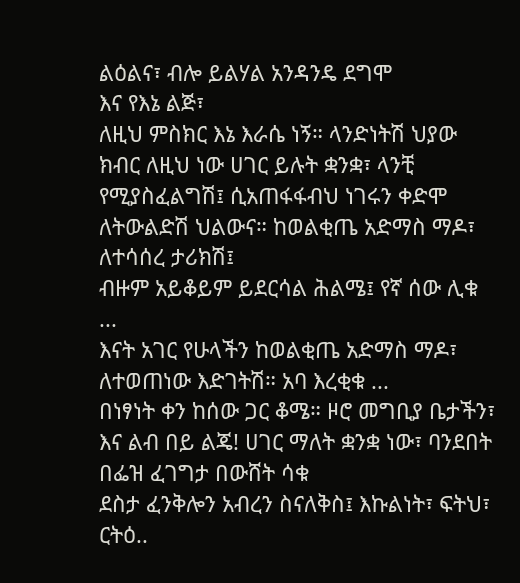ልዕልና፣ ብሎ ይልሃል አንዳንዴ ደግሞ
እና የእኔ ልጅ፣
ለዚህ ምስክር እኔ እራሴ ነኝ። ላንድነትሽ ህያው ክብር ለዚህ ነው ሀገር ይሉት ቋንቋ፣ ላንቺ የሚያስፈልግሽ፤ ሲአጠፋፋብህ ነገሩን ቀድሞ
ለትውልድሽ ህልውና። ከወልቂጤ አድማስ ማዶ፣ ለተሳሰረ ታሪክሽ፤
ብዙም አይቆይም ይደርሳል ሕልሜ፤ የኛ ሰው ሊቁ ...
እናት አገር የሁላችን ከወልቂጤ አድማስ ማዶ፣ ለተወጠነው እድገትሽ። አባ እረቂቁ ...
በነፃነት ቀን ከሰው ጋር ቆሜ። ዞሮ መግቢያ ቤታችን፣ እና ልብ በይ ልጄ! ሀገር ማለት ቋንቋ ነው፣ ባንደበት በፌዝ ፈገግታ በውሸት ሳቁ
ደስታ ፈንቅሎን አብረን ስናለቅስ፤ እኩልነት፣ ፍትህ፣ ርትዕ..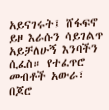አይናገሩት፤ ሸፋፍኖ ይዞ እራሱን ሳይገልጥ
አይቻለሁኝ እንባችን ሲፈስ። የተፈጥሮ መብቶች አውራ፣ በጆሮ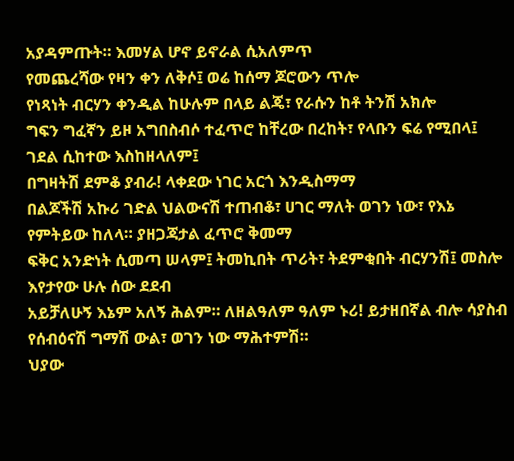አያዳምጡት። እመሃል ሆኖ ይኖራል ሲአለምጥ
የመጨረሻው የዛን ቀን ለቅሶ፤ ወሬ ከሰማ ጆሮውን ጥሎ
የነጻነት ብርሃን ቀንዲል ከሁሉም በላይ ልጄ፣ የራሱን ከቶ ትንሽ አክሎ
ግፍን ግፈኛን ይዞ አግበስብሶ ተፈጥሮ ከቸረው በረከት፣ የላቡን ፍሬ የሚበላ፤
ገደል ሲከተው እስከዘላለም፤
በግዛትሽ ደምቆ ያብራ! ላቀደው ነገር አርጎ እንዲስማማ
በልጆችሽ አኩሪ ገድል ህልውናሽ ተጠብቆ፣ ሀገር ማለት ወገን ነው፣ የእኔ የምትይው ከለላ። ያዘጋጃታል ፈጥሮ ቅመማ
ፍቅር አንድነት ሲመጣ ሠላም፤ ትመኪበት ጥሪት፣ ትደምቂበት ብርሃንሽ፤ መስሎ እየታየው ሁሉ ሰው ደደብ
አይቻለሁኝ እኔም አለኝ ሕልም። ለዘልዓለም ዓለም ኑሪ! ይታዘበኛል ብሎ ሳያስብ
የሰብዕናሽ ግማሽ ውል፣ ወገን ነው ማሕተምሽ።
ህያው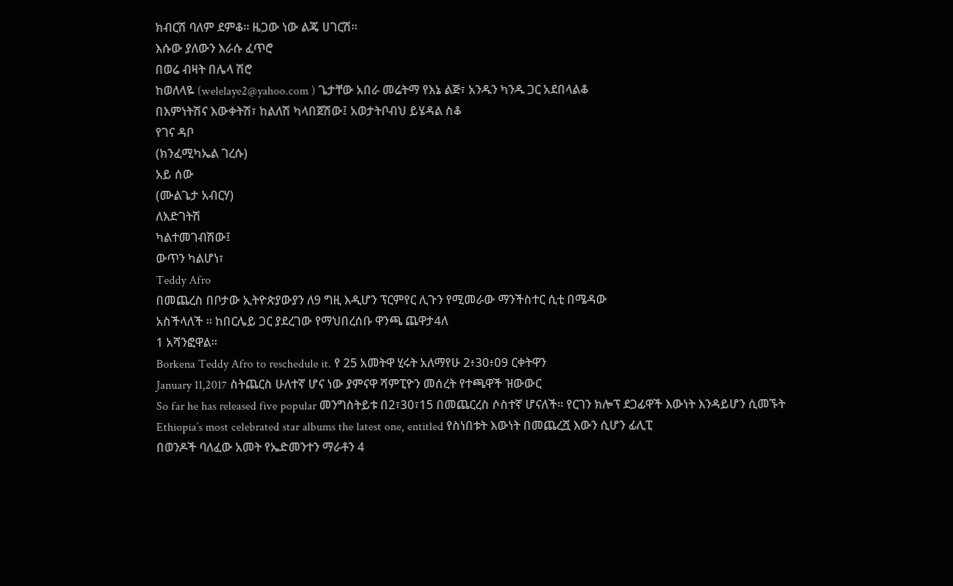ክብርሽ ባለም ደምቆ። ዜጋው ነው ልጄ ሀገርሽ።
እሱው ያለውን እራሱ ፈጥሮ
በወሬ ብዛት በሌላ ሽሮ
ከወለላዬ (welelaye2@yahoo.com ) ጌታቸው አበራ መሬትማ የእኔ ልጅ፣ አንዱን ካንዱ ጋር አደበላልቆ
በእምነትሽና እውቀትሽ፣ ከልለሽ ካላበጀሽው፤ አወታትቦብህ ይሄዳል ስቆ
የገና ዳቦ
(ክንፈሚካኤል ገረሱ)
አይ ሰው
(ሙልጌታ አብርሃ)
ለእድገትሽ
ካልተመገብሽው፤
ውጥን ካልሆነ፣
Teddy Afro
በመጨረስ በቦታው ኢትዮጵያውያን ለ9 ግዚ እዲሆን ፕርምየር ሊጉን የሚመራው ማንችስተር ሲቲ በሜዳው
አስችላለች ። ከበርሌይ ጋር ያደረገው የማህበረሰቡ ዋንጫ ጨዋታ4ለ
1 አሻንፎዋል።
Borkena Teddy Afro to reschedule it. የ 25 አመትዋ ሂሩት አለማየሁ 2፥30፥09 ርቀትዋን
January 11,2017 ስትጨርስ ሁለተኛ ሆና ነው ያምናዋ ሻምፒዮን መሰረት የተጫዋች ዝውውር
So far he has released five popular መንግስትይቱ በ2፣30፣15 በመጨርረስ ሶስተኛ ሆናለች። የርገን ክሎፕ ደጋፊዋች እውነት እንዳይሆን ሲመኙት
Ethiopia’s most celebrated star albums the latest one, entitled የስነበቱት እውነት በመጨረሿ እውን ሲሆን ፊሊፒ
በወንዶች ባለፈው አመት የኤድመንተን ማራቶን 4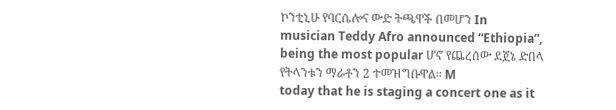ኮንቲኒሁ የባርሴሎና ውድ ትጫዋች በመሆን In
musician Teddy Afro announced “Ethiopia”, being the most popular ሆኖ የጨረሰው ደጀኔ ድበላ የትላንቱን ማራቶን 2 ተመዝግቡዋል። M
today that he is staging a concert one as it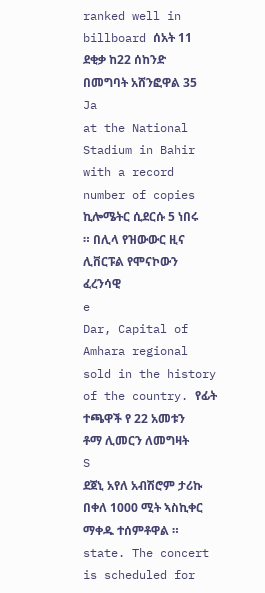ranked well in billboard ሰአት 11 ደቂቃ ከ22 ሰከንድ በመግባት አሸንፎዋል 35 Ja
at the National Stadium in Bahir with a record number of copies ኪሎሜትር ሲደርሱ 5 ነበሩ ። በሊላ የዝውውር ዚና ሊቨርፑል የሞናኮውን ፈረንሳዊ
e
Dar, Capital of Amhara regional sold in the history of the country. የፊት ተጫዋች የ 22 አመቱን ቶማ ሊመርን ለመግዛት
S
ደጀኒ አየለ አብሽሮም ታሪኩ በቀለ 1000 ሚት ኣስኪቀር ማቀዱ ተሰምቶዋል ።
state. The concert is scheduled for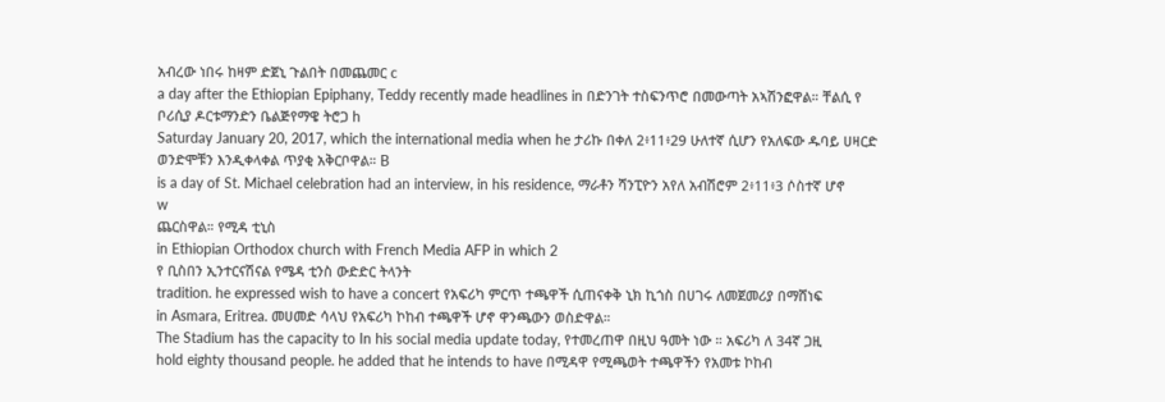አብረው ነበሩ ከዛም ድጀኒ ጉልበት በመጨመር c
a day after the Ethiopian Epiphany, Teddy recently made headlines in በድንገት ተስፍንጥሮ በመውጣት አኣሽንፎዋል። ቸልሲ የ ቦሪሲያ ዶርቱማንድን ቤልጅየማዌ ትሮጋ h
Saturday January 20, 2017, which the international media when he ታሪኩ በቀለ 2፥11፥29 ሁለተኛ ሲሆን የአለፍው ዱባይ ሀዛርድ ወንድሞቹን እንዲቀላቀል ጥያቂ አቅርቦዋል። B
is a day of St. Michael celebration had an interview, in his residence, ማራቶን ሻንፒዮን አየለ አብሽሮም 2፥11፥3 ሶስተኛ ሆኖ
w
ጨርስዋል። የሚዳ ቲኒስ
in Ethiopian Orthodox church with French Media AFP in which 2
የ ቢስበን ኢንተርናሽናል የሜዳ ቲንስ ውድድር ትላንት
tradition. he expressed wish to have a concert የአፍሪካ ምርጥ ተጫዋች ሲጠናቀቅ ኒክ ኪጎስ በሀገሩ ለመጀመሪያ በማሸነፍ
in Asmara, Eritrea. መሀመድ ሳላህ የአፍሪካ ኮከብ ተጫዋች ሆኖ ዋንጫውን ወስድዋል።
The Stadium has the capacity to In his social media update today, የተመረጠዋ በዚህ ዓመት ነው ። አፍሪካ ለ 34ኛ ጋዚ
hold eighty thousand people. he added that he intends to have በሚዳዋ የሚጫወት ተጫዋችን የአመቱ ኮከብ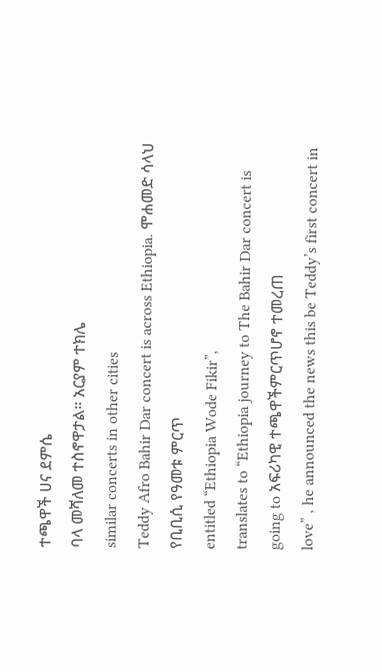ተጫዋች ሀና ደምሴ
ባላ መሻለመ ተስኖዋታል። አርያም ተክሌ
similar concerts in other cities
Teddy Afro Bahir Dar concert is across Ethiopia. ሞሐመድ ሳላህ የቢቢሲ የዓመቱ ምርጥ
entitled “Ethiopia Wode Fikir”,
translates to “Ethiopia journey to The Bahir Dar concert is going to አፍሪካዊ ተጫዋችምርጥሆኖ ተመረጠ
love” , he announced the news this be Teddy’s first concert in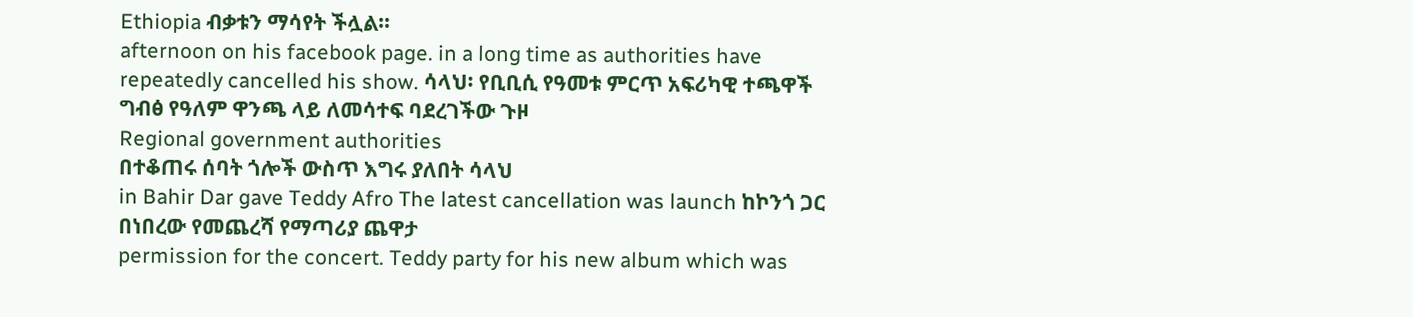Ethiopia ብቃቱን ማሳየት ችሏል።
afternoon on his facebook page. in a long time as authorities have
repeatedly cancelled his show. ሳላህ፡ የቢቢሲ የዓመቱ ምርጥ አፍሪካዊ ተጫዋች
ግብፅ የዓለም ዋንጫ ላይ ለመሳተፍ ባደረገችው ጉዞ
Regional government authorities
በተቆጠሩ ሰባት ጎሎች ውስጥ እግሩ ያለበት ሳላህ
in Bahir Dar gave Teddy Afro The latest cancellation was launch ከኮንጎ ጋር በነበረው የመጨረሻ የማጣሪያ ጨዋታ
permission for the concert. Teddy party for his new album which was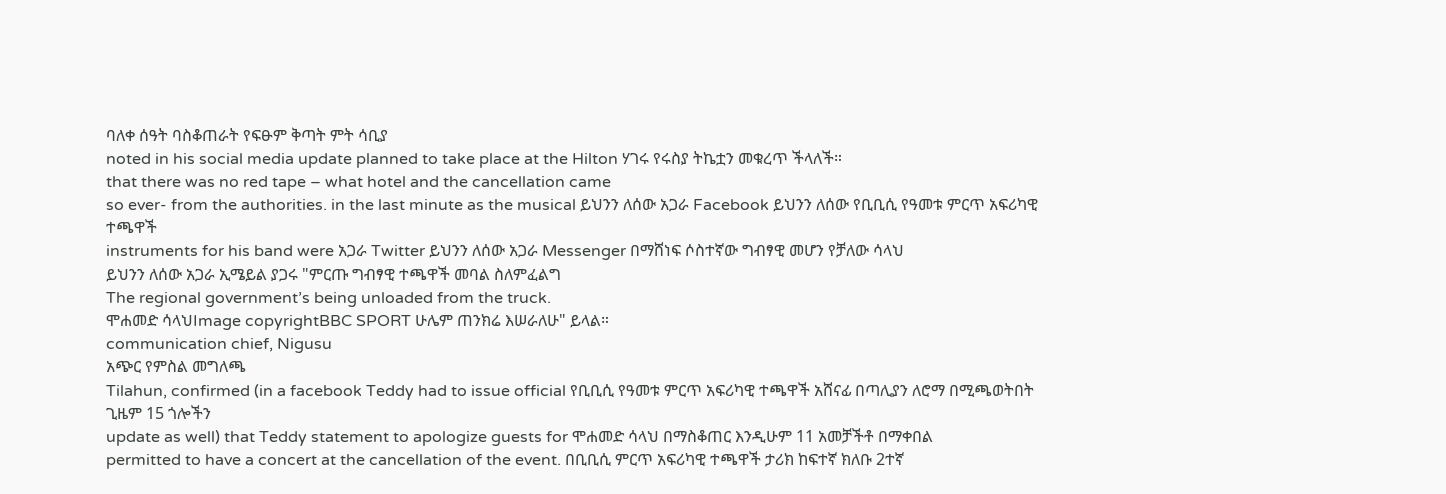ባለቀ ሰዓት ባስቆጠራት የፍፁም ቅጣት ምት ሳቢያ
noted in his social media update planned to take place at the Hilton ሃገሩ የሩስያ ትኬቷን መቁረጥ ችላለች።
that there was no red tape – what hotel and the cancellation came
so ever- from the authorities. in the last minute as the musical ይህንን ለሰው አጋራ Facebook ይህንን ለሰው የቢቢሲ የዓመቱ ምርጥ አፍሪካዊ ተጫዋች
instruments for his band were አጋራ Twitter ይህንን ለሰው አጋራ Messenger በማሸነፍ ሶስተኛው ግብፃዊ መሆን የቻለው ሳላህ
ይህንን ለሰው አጋራ ኢሜይል ያጋሩ "ምርጡ ግብፃዊ ተጫዋች መባል ስለምፈልግ
The regional government’s being unloaded from the truck.
ሞሐመድ ሳላህImage copyrightBBC SPORT ሁሌም ጠንክሬ እሠራለሁ" ይላል።
communication chief, Nigusu
አጭር የምስል መግለጫ
Tilahun, confirmed (in a facebook Teddy had to issue official የቢቢሲ የዓመቱ ምርጥ አፍሪካዊ ተጫዋች አሸናፊ በጣሊያን ለሮማ በሚጫወትበት ጊዜም 15 ጎሎችን
update as well) that Teddy statement to apologize guests for ሞሐመድ ሳላህ በማስቆጠር እንዲሁም 11 አመቻችቶ በማቀበል
permitted to have a concert at the cancellation of the event. በቢቢሲ ምርጥ አፍሪካዊ ተጫዋች ታሪክ ከፍተኛ ክለቡ 2ተኛ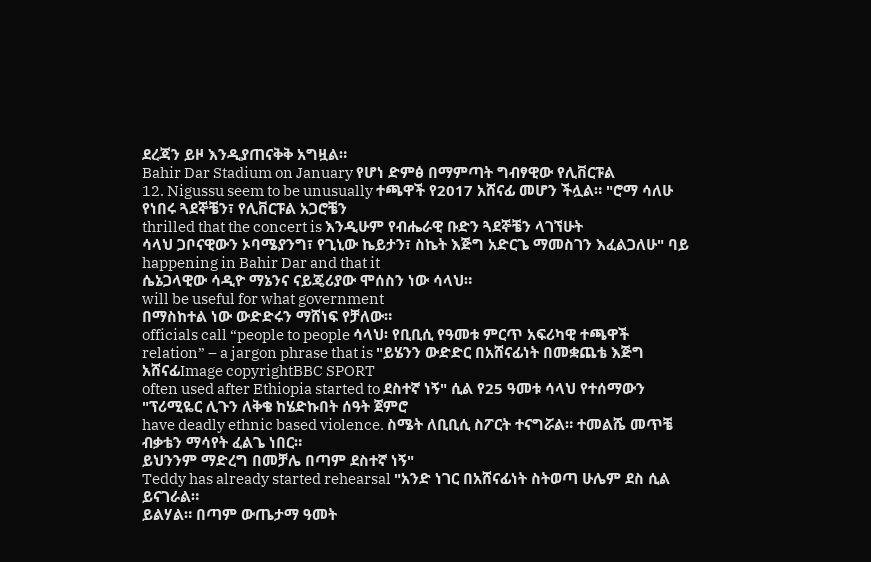ደረጃን ይዞ እንዲያጠናቅቅ አግዟል።
Bahir Dar Stadium on January የሆነ ድምፅ በማምጣት ግብፃዊው የሊቨርፑል
12. Nigussu seem to be unusually ተጫዋች የ2017 አሸናፊ መሆን ችሏል። "ሮማ ሳለሁ የነበሩ ጓደኞቼን፣ የሊቨርፑል አጋሮቼን
thrilled that the concert is እንዲሁም የብሔራዊ ቡድን ጓደኞቼን ላገኘሁት
ሳላህ ጋቦናዊውን ኦባሜያንግ፣ የጊኒው ኬይታን፣ ስኬት እጅግ አድርጌ ማመስገን እፈልጋለሁ" ባይ
happening in Bahir Dar and that it
ሴኔጋላዊው ሳዲዮ ማኔንና ናይጄሪያው ሞሰስን ነው ሳላህ።
will be useful for what government
በማስከተል ነው ውድድሩን ማሸነፍ የቻለው።
officials call “people to people ሳላህ፡ የቢቢሲ የዓመቱ ምርጥ አፍሪካዊ ተጫዋች
relation” – a jargon phrase that is "ይሄንን ውድድር በአሸናፊነት በመቋጨቴ እጅግ አሸናፊImage copyrightBBC SPORT
often used after Ethiopia started to ደስተኛ ነኝ" ሲል የ25 ዓመቱ ሳላህ የተሰማውን "ፕሪሚዬር ሊጉን ለቅቄ ከሄድኩበት ሰዓት ጀምሮ
have deadly ethnic based violence. ስሜት ለቢቢሲ ስፖርት ተናግሯል። ተመልሼ መጥቼ ብቃቴን ማሳየት ፈልጌ ነበር።
ይህንንም ማድረግ በመቻሌ በጣም ደስተኛ ነኝ"
Teddy has already started rehearsal "አንድ ነገር በአሸናፊነት ስትወጣ ሁሌም ደስ ሲል ይናገራል።
ይልሃል። በጣም ውጤታማ ዓመት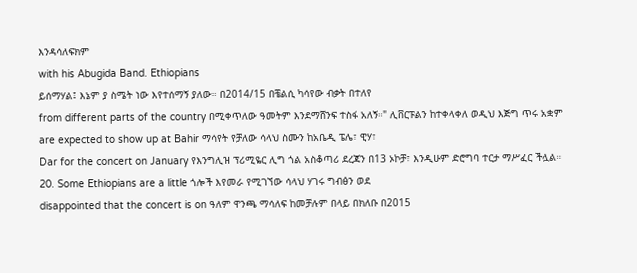እንዳሳለፍክም
with his Abugida Band. Ethiopians
ይሰማሃል፤ እኔም ያ ስሜት ነው እየተሰማኝ ያለው። በ2014/15 በቼልሲ ካሳየው ብቃት በተለየ
from different parts of the country በሚቀጥለው ዓመትም እንደማሸንፍ ተስፋ አለኝ።" ሊቨርፑልን ከተቀላቀለ ወዲህ እጅግ ጥሩ አቋም
are expected to show up at Bahir ማሳየት የቻለው ሳላህ ስሙን ከአቤዲ ፔሌ፣ ዊሃ፣
Dar for the concert on January የእንግሊዝ ፕሪሚዬር ሊግ ጎል አስቆጣሪ ደረጃን በ13 ኦኮቻ፣ እንዲሁም ድሮግባ ተርታ ማሥፈር ችሏል።
20. Some Ethiopians are a little ጎሎች እየመራ የሚገኘው ሳላህ ሃገሩ ግብፅን ወደ
disappointed that the concert is on ዓለም ዋንጫ ማሳለፍ ከመቻሉም በላይ በክለቡ በ2015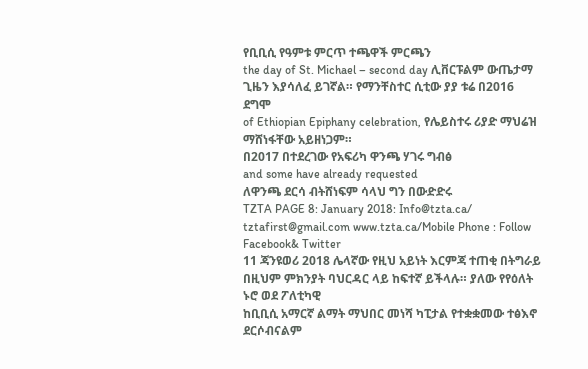የቢቢሲ የዓምቱ ምርጥ ተጫዋች ምርጫን
the day of St. Michael – second day ሊቨርፑልም ውጤታማ ጊዜን እያሳለፈ ይገኛል። የማንቸስተር ሲቲው ያያ ቱሬ በ2016 ደግሞ
of Ethiopian Epiphany celebration, የሌይስተሩ ሪያድ ማህሬዝ ማሸነፋቸው አይዘነጋም።
በ2017 በተደረገው የአፍሪካ ዋንጫ ሃገሩ ግብፅ
and some have already requested
ለዋንጫ ደርሳ ብትሸነፍም ሳላህ ግን በውድድሩ
TZTA PAGE 8: January 2018: Info@tzta.ca/ tztafirst@gmail.com www.tzta.ca/Mobile Phone : Follow Facebook& Twitter
11 ጃንዩወሪ 2018 ሌላኛው የዚህ አይነት እርምጃ ተጠቂ በትግራይ በዚህም ምክንያት ባህርዳር ላይ ከፍተኛ ይችላሉ። ያለው የየዕለት ኑሮ ወደ ፖለቲካዊ
ከቢቢሲ አማርኛ ልማት ማህበር መነሻ ካፒታል የተቋቋመው ተፅእኖ ደርሶብናልም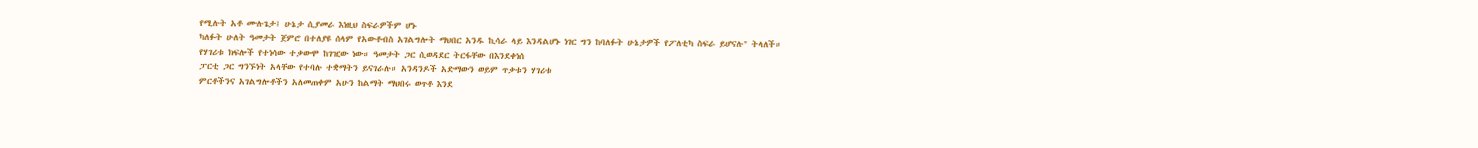የሚሉት አቶ ሙሉጌታ፤ ሁኔታ ሲያመራ እነዚህ ስፍራዎችም ሆኑ
ካለፉት ሁለት ዓመታት ጀምሮ በተለያዩ ሰላም የአውቶብስ አገልግሎት ማህበር አንዱ ኪሳራ ላይ እንዳልሆኑ ነገር ግን ከባለፉት ሁኔታዎች የፖለቲካ ስፍራ ይሆናሉ" ትላለች።
የሃገሪቱ ክፍሎች የተነሳው ተቃውሞ ከገዢው ነው። ዓመታት ጋር ሲወዳደር ትርፋቸው በእንደቀነሰ
ፓርቲ ጋር ግንኙነት አላቸው የተባሉ ተቋማትን ይናገራሉ። አንዳንዶች አድማውን ወይም ጥቃቱን ሃገሪቱ
ምርቶችንና አገልግሎቶችን አለመጠቀም አሁን ከልማት ማህበሩ ወጥቶ እንደ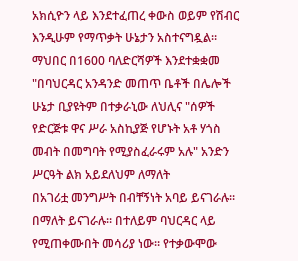አክሲዮን ላይ እንደተፈጠረ ቀውስ ወይም የሽብር
እንዲሁም የማጥቃት ሁኔታን አስተናግዷል። ማህበር በ1600 ባለድርሻዎች እንደተቋቋመ "በባህርዳር አንዳንድ መጠጥ ቤቶች በሌሎች ሁኔታ ቢያዩትም በተቃራኒው ለህሊና "ሰዎች
የድርጅቱ ዋና ሥራ አስኪያጅ የሆኑት አቶ ሃጎስ መብት በመግባት የሚያስፈራሩም አሉ" አንድን ሥርዓት ልክ አይደለህም ለማለት
በአገሪቷ መንግሥት በብቸኝነት አባይ ይናገራሉ። በማለት ይናገራሉ። በተለይም ባህርዳር ላይ የሚጠቀሙበት መሳሪያ ነው። የተቃውሞው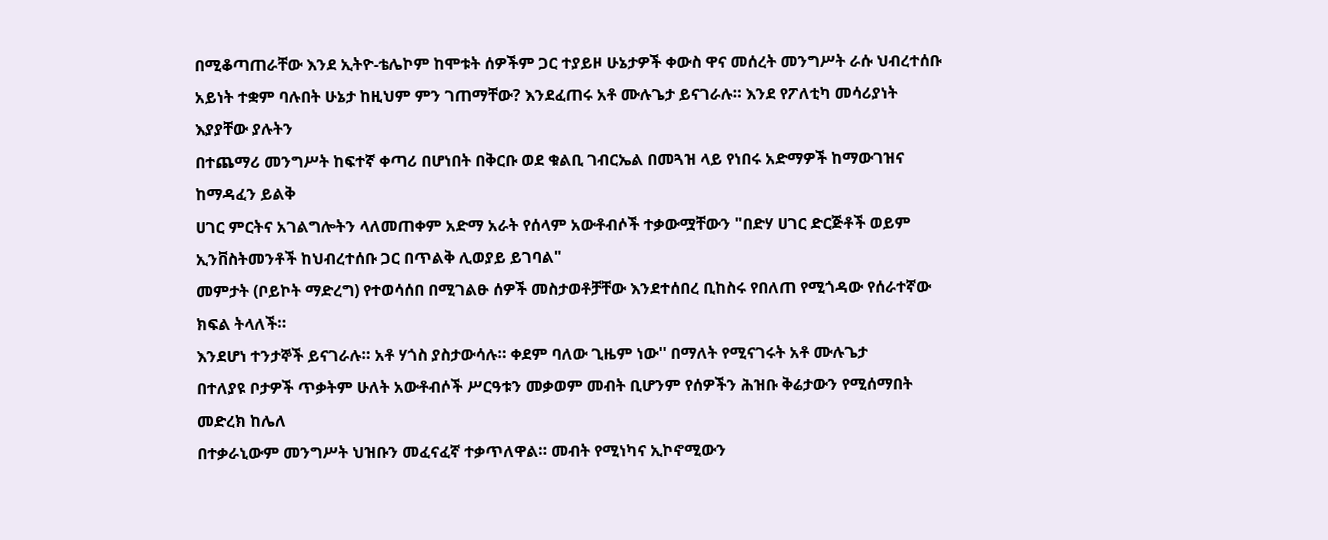በሚቆጣጠራቸው እንደ ኢትዮ-ቴሌኮም ከሞቱት ሰዎችም ጋር ተያይዞ ሁኔታዎች ቀውስ ዋና መሰረት መንግሥት ራሱ ህብረተሰቡ
አይነት ተቋም ባሉበት ሁኔታ ከዚህም ምን ገጠማቸው? እንደፈጠሩ አቶ ሙሉጌታ ይናገራሉ። እንደ የፖለቲካ መሳሪያነት እያያቸው ያሉትን
በተጨማሪ መንግሥት ከፍተኛ ቀጣሪ በሆነበት በቅርቡ ወደ ቁልቢ ገብርኤል በመጓዝ ላይ የነበሩ አድማዎች ከማውገዝና ከማዳፈን ይልቅ
ሀገር ምርትና አገልግሎትን ላለመጠቀም አድማ አራት የሰላም አውቶብሶች ተቃውሟቸውን "በድሃ ሀገር ድርጅቶች ወይም ኢንቨስትመንቶች ከህብረተሰቡ ጋር በጥልቅ ሊወያይ ይገባል"
መምታት (ቦይኮት ማድረግ) የተወሳሰበ በሚገልፁ ሰዎች መስታወቶቻቸው እንደተሰበረ ቢከስሩ የበለጠ የሚጎዳው የሰራተኛው ክፍል ትላለች።
እንደሆነ ተንታኞች ይናገራሉ። አቶ ሃጎስ ያስታውሳሉ። ቀደም ባለው ጊዜም ነው'' በማለት የሚናገሩት አቶ ሙሉጌታ
በተለያዩ ቦታዎች ጥቃትም ሁለት አውቶብሶች ሥርዓቱን መቃወም መብት ቢሆንም የሰዎችን ሕዝቡ ቅሬታውን የሚሰማበት መድረክ ከሌለ
በተቃራኒውም መንግሥት ህዝቡን መፈናፈኛ ተቃጥለዋል። መብት የሚነካና ኢኮኖሚውን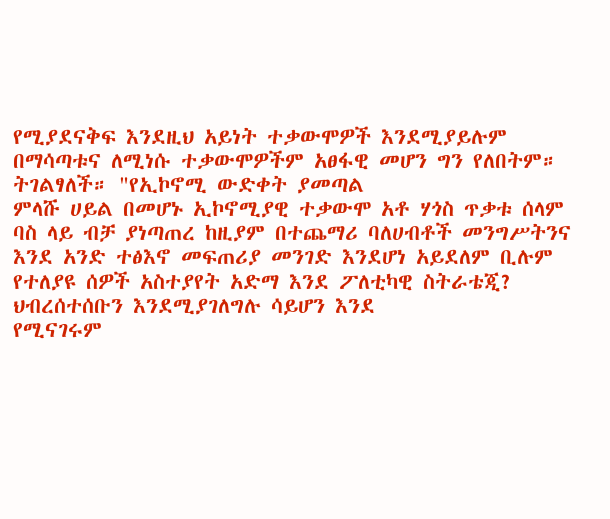የሚያደናቅፍ እንደዚህ አይነት ተቃውሞዎች እንደሚያይሉም
በማሳጣቱና ለሚነሱ ተቃውሞዎችም አፀፋዊ መሆን ግን የለበትም። ትገልፃለች። "የኢኮኖሚ ውድቀት ያመጣል
ምላሹ ሀይል በመሆኑ ኢኮኖሚያዊ ተቃውሞ አቶ ሃጎስ ጥቃቱ ሰላም ባስ ላይ ብቻ ያነጣጠረ ከዚያም በተጨማሪ ባለሀብቶች መንግሥትንና
እንደ አንድ ተፅእኖ መፍጠሪያ መንገድ እንደሆነ አይደለም ቢሉም የተለያዩ ሰዎች አስተያየት አድማ እንደ ፖለቲካዊ ስትራቴጂ? ህብረሰተሰቡን እንደሚያገለግሉ ሳይሆን እንደ
የሚናገሩም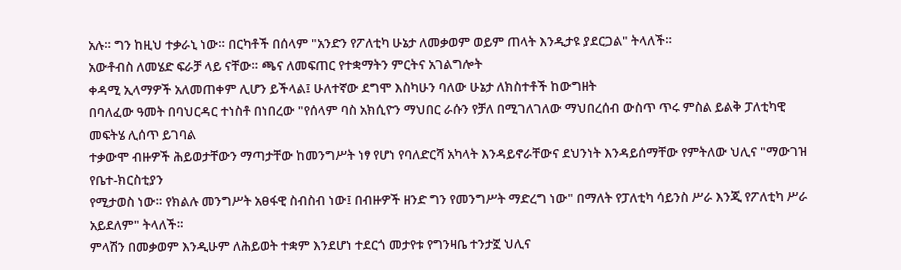አሉ። ግን ከዚህ ተቃራኒ ነው። በርካቶች በሰላም "አንድን የፖለቲካ ሁኔታ ለመቃወም ወይም ጠላት እንዲታዩ ያደርጋል" ትላለች።
አውቶብስ ለመሄድ ፍራቻ ላይ ናቸው። ጫና ለመፍጠር የተቋማትን ምርትና አገልግሎት
ቀዳሚ ኢላማዎች አለመጠቀም ሊሆን ይችላል፤ ሁለተኛው ደግሞ እስካሁን ባለው ሁኔታ ለክስተቶች ከውግዘት
በባለፈው ዓመት በባህርዳር ተነስቶ በነበረው "የሰላም ባስ አክሲዮን ማህበር ራሱን የቻለ በሚገለገለው ማህበረሰብ ውስጥ ጥሩ ምስል ይልቅ ፓለቲካዊ መፍትሄ ሊሰጥ ይገባል
ተቃውሞ ብዙዎች ሕይወታቸውን ማጣታቸው ከመንግሥት ነፃ የሆነ የባለድርሻ አካላት እንዳይኖራቸውና ደህንነት እንዳይሰማቸው የምትለው ህሊና "ማውገዝ የቤተ-ክርስቲያን
የሚታወስ ነው። የክልሉ መንግሥት አፀፋዊ ስብስብ ነው፤ በብዙዎች ዘንድ ግን የመንግሥት ማድረግ ነው" በማለት የፓለቲካ ሳይንስ ሥራ እንጂ የፖለቲካ ሥራ አይደለም" ትላለች።
ምላሽን በመቃወም እንዲሁም ለሕይወት ተቋም እንደሆነ ተደርጎ መታየቱ የግንዛቤ ተንታኟ ህሊና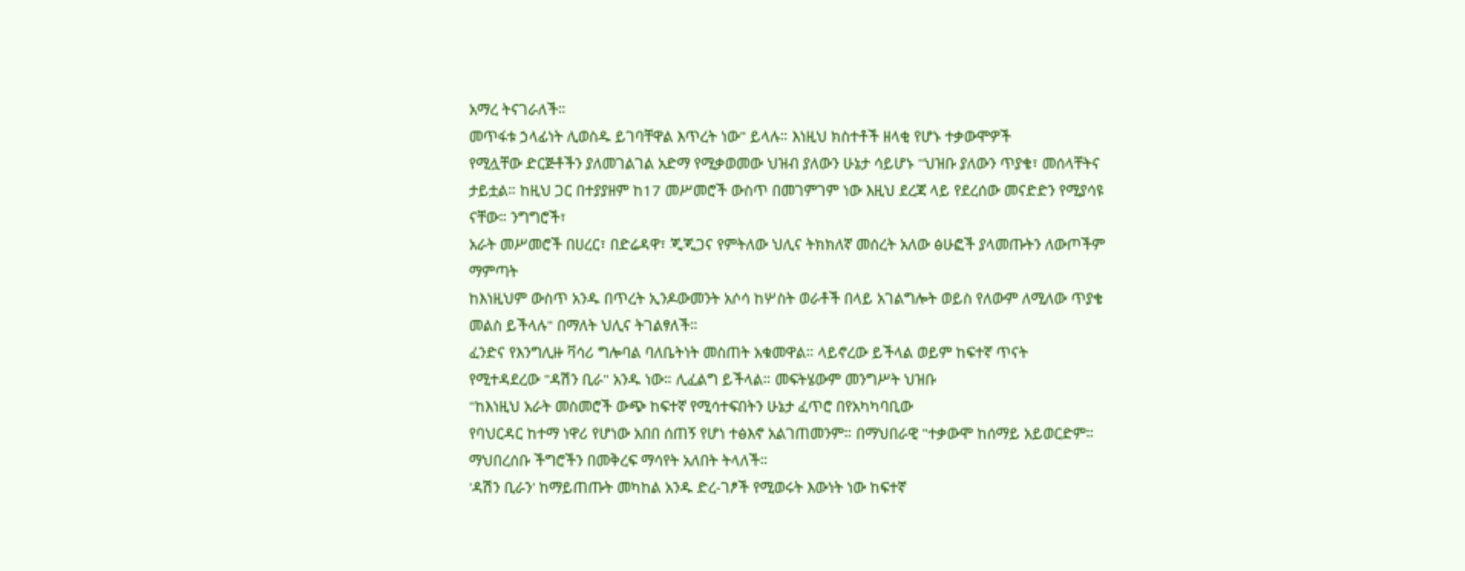አማረ ትናገራለች።
መጥፋቱ ኃላፊነት ሊወስዱ ይገባቸዋል እጥረት ነው" ይላሉ። እነዚህ ክስተቶች ዘላቂ የሆኑ ተቃውሞዎች
የሚሏቸው ድርጅቶችን ያለመገልገል አድማ የሚቃወመው ህዝብ ያለውን ሁኔታ ሳይሆኑ ''ህዝቡ ያለውን ጥያቄ፣ መሰላቸትና
ታይቷል። ከዚህ ጋር በተያያዘም ከ17 መሥመሮች ውስጥ በመገምገም ነው እዚህ ደረጃ ላይ የደረሰው መናድድን የሚያሳዩ ናቸው። ንግግሮች፣
አራት መሥመሮች በሀረር፣ በድሬዳዋ፣ ጂጂጋና የምትለው ህሊና ትክክለኛ መሰረት አለው ፅሁፎች ያላመጡትን ለውጦችም ማምጣት
ከእነዚህም ውስጥ አንዱ በጥረት ኢንዶውመንት አሶሳ ከሦስት ወራቶች በላይ አገልግሎት ወይስ የለውም ለሚለው ጥያቄ መልስ ይችላሉ" በማለት ህሊና ትገልፃለች።
ፈንድና የእንግሊዙ ቫሳሪ ግሎባል ባለቤትነት መስጠት አቁመዋል። ላይኖረው ይችላል ወይም ከፍተኛ ጥናት
የሚተዳደረው "ዳሽን ቢራ" አንዱ ነው። ሊፈልግ ይችላል። መፍትሄውም መንግሥት ህዝቡ
"ከእነዚህ አራት መስመሮች ውጭ ከፍተኛ የሚሳተፍበትን ሁኔታ ፈጥሮ በየአካካባቢው
የባህርዳር ከተማ ነዋሪ የሆነው አበበ ሰጠኝ የሆነ ተፅእኖ አልገጠመንም። በማህበራዊ "ተቃውሞ ከሰማይ አይወርድም። ማህበረሰቡ ችግሮችን በመቅረፍ ማሳየት አለበት ትላለች።
'ዳሽን ቢራን' ከማይጠጡት መካከል አንዱ ድረ-ገፆች የሚወሩት እውነት ነው ከፍተኛ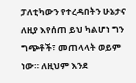ፓለቲካውን የተረዳበትን ሁኔታና ለዚያ እየሰጠ ይህ ካልሆነ ግን ግጭቶች፣ መጠላላት ወይም
ነው። ለዚህም እንደ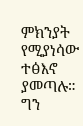ምክንያት የሚያነሳው ተፅእኖ ያመጣሉ። ግን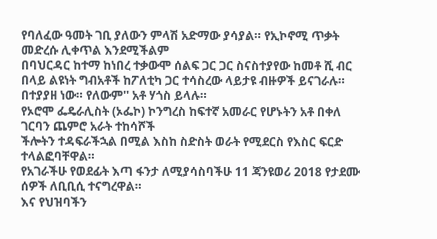የባለፈው ዓመት ገቢ ያለውን ምላሽ አድማው ያሳያል። የኢኮኖሚ ጥቃት መድረሱ ሊቀጥል እንደሚችልም
በባህርዳር ከተማ ከነበረ ተቃውሞ ሰልፍ ጋር ጋር ስናስተያየው ከመቶ ሺ ብር በላይ ልዩነት ግብአቶች ከፖለቲካ ጋር ተሳስረው ላይታዩ ብዙዎች ይናገራሉ።
በተያያዘ ነው። የለውም'' አቶ ሃጎስ ይላሉ።
የኦሮሞ ፌዴራሊስት (ኦፌኮ) ኮንግረስ ከፍተኛ አመራር የሆኑትን አቶ በቀለ ገርባን ጨምሮ አራት ተከሳሾች
ችሎትን ተዳፍራችኋል በሚል እስከ ስድስት ወራት የሚደርስ የእስር ፍርድ ተላልፎባቸዋል።
የአገራችሁ የወደፊት እጣ ፋንታ ለሚያሳስባችሁ 11 ጃንዩወሪ 2018 የታደሙ ሰዎች ለቢቢሲ ተናግረዋል።
እና የህዝባችን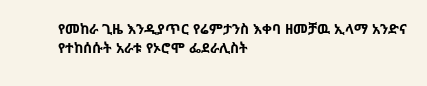የመከራ ጊዜ እንዲያጥር የሬምታንስ እቀባ ዘመቻዉ ኢላማ አንድና የተከሰሱት አራቱ የኦሮሞ ፌደራሊስት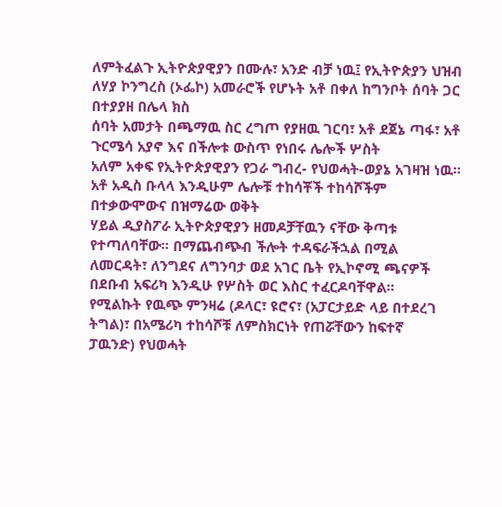ለምትፈልጉ ኢትዮጵያዊያን በሙሉ፣ አንድ ብቻ ነዉ፤ የኢትዮጵያን ህዝብ ለሃያ ኮንግረስ (ኦፌኮ) አመራሮች የሆኑት አቶ በቀለ ከግንቦት ሰባት ጋር በተያያዘ በሌላ ክስ
ሰባት አመታት በጫማዉ ስር ረግጦ የያዘዉ ገርባ፣ አቶ ደጀኔ ጣፋ፣ አቶ ጉርሜሳ አያኖ እና በችሎቱ ውስጥ የነበሩ ሌሎች ሦስት
አለም አቀፍ የኢትዮጵያዊያን የጋራ ግብረ- የህወሓት-ወያኔ አገዛዝ ነዉ። አቶ አዲስ ቡላላ እንዲሁም ሌሎቹ ተከሳቾች ተከሳሾችም በተቃውሞውና በዝማሬው ወቅት
ሃይል ዲያስፖራ ኢትዮጵያዊያን ዘመዶቻቸዉን ናቸው ቅጣቱ የተጣለባቸው። በማጨብጭብ ችሎት ተዳፍራችኋል በሚል
ለመርዳት፣ ለንግደና ለግንባታ ወደ አገር ቤት የኢኮኖሚ ጫናዎች በደቡብ አፍሪካ እንዲሁ የሦስት ወር እስር ተፈርዶባቸዋል።
የሚልኩት የዉጭ ምንዛሬ (ዶላር፣ ዩሮና፣ (አፓርታይድ ላይ በተደረገ ትግል)፣ በአሜሪካ ተከሳሾቹ ለምስክርነት የጠሯቸውን ከፍተኛ
ፓዉንድ) የህወሓት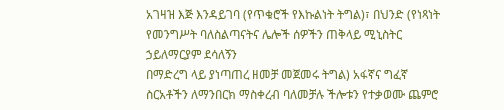አገዛዝ እጅ እንዳይገባ (የጥቁሮች የእኩልነት ትግል)፣ በህንድ (የነጻነት የመንግሥት ባለስልጣናትና ሌሎች ሰዎችን ጠቅላይ ሚኒስትር ኃይለማርያም ደሳለኝን
በማድረግ ላይ ያነጣጠረ ዘመቻ መጀመሩ ትግል) አፋኛና ግፈኛ ስርአቶችን ለማንበርክ ማስቀረብ ባለመቻሉ ችሎቱን የተቃወሙ ጨምሮ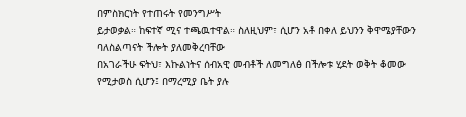በምስክርነት የተጠሩት የመንግሥት
ይታወቃል። ከፍተኛ ሚና ተጫዉተዋል። ስለዚህም፣ ሲሆን አቶ በቀለ ይህንን ቅዋሜያቸውን ባለስልጣናት ችሎት ያለመቅረባቸው
በአገራችሁ ፍትህ፣ እኩልነትና ሰብአዊ መብቶች ለመግለፅ በችሎቱ ሂደት ወቅት ቆመው የሚታወስ ሲሆን፤ በማረሚያ ቤት ያሉ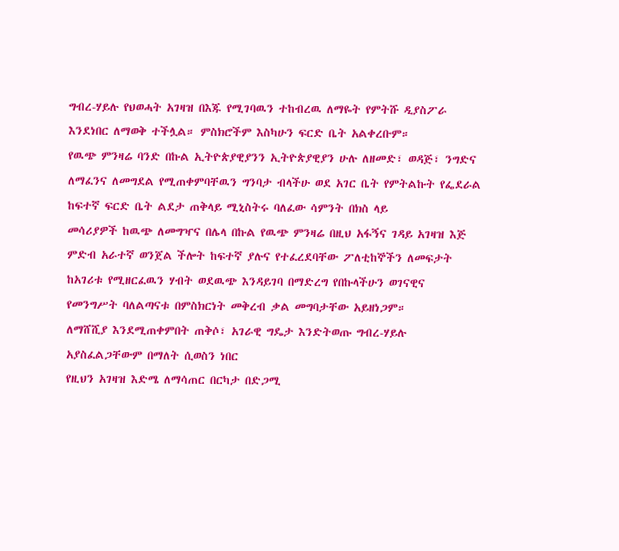ግብረ-ሃይሉ የህወሓት አገዛዝ በእጁ የሚገባዉን ተከብረዉ ለማዬት የምትሹ ዲያስፖራ እንደነበር ለማወቅ ተችሏል። ምስክሮችም እስካሁን ፍርድ ቤት አልቀረቡም።
የዉጭ ምንዛሬ ባንድ በኩል ኢትዮጵያዊያንን ኢትዮጵያዊያን ሁሉ ለዘመድ፣ ወዳጅ፣ ንግድና
ለማፈንና ለመግደል የሚጠቀምባቸዉን ግንባታ ብላችሁ ወደ አገር ቤት የምትልኩት የፌደራል ከፍተኛ ፍርድ ቤት ልደታ ጠቅላይ ሚኒስትሩ ባለፈው ሳምንት በክስ ላይ
መሳሪያዎች ከዉጭ ለመግዣና በሌላ በኩል የዉጭ ምንዛሬ በዚህ አፋኝና ገዳይ አገዛዝ እጅ ምድብ አራተኛ ወንጀል ችሎት ከፍተኛ ያሉና የተፈረደባቸው ፖለቲከኞችን ለመፍታት
ከአገሪቱ የሚዘርፈዉን ሃብት ወደዉጭ እንዳይገባ በማድረግ የበኩላችሁን ወገናዊና የመንግሥት ባለልጣናቱ በምስክርነት መቅረብ ቃል መግባታቸው አይዘነጋም።
ለማሸሺያ እንደሚጠቀምበት ጠቅሶ፣ አገራዊ ግዴታ እንድትወጡ ግብረ-ሃይሉ አያስፈልጋቸውም በማለት ሲወስን ነበር
የዚህን አገዛዝ እድሜ ለማሳጠር በርካታ በድጋሚ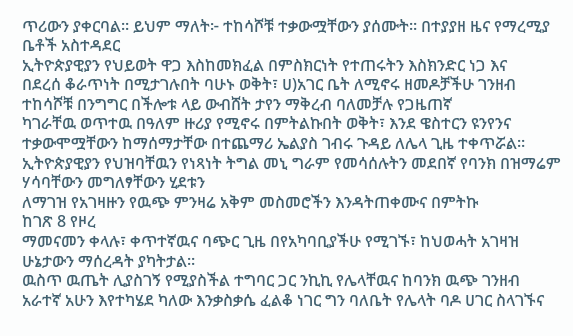ጥሪውን ያቀርባል። ይህም ማለት፦ ተከሳሾቹ ተቃውሟቸውን ያሰሙት። በተያያዘ ዜና የማረሚያ ቤቶች አስተዳደር
ኢትዮጵያዊያን የህይወት ዋጋ እስከመክፈል በምስክርነት የተጠሩትን እስክንድር ነጋ እና
በደረሰ ቆራጥነት በሚታገሉበት ባሁኑ ወቅት፣ ሀ)አገር ቤት ለሚኖሩ ዘመዶቻችሁ ገንዘብ ተከሳሾቹ በንግግር በችሎቱ ላይ ውብሸት ታየን ማቅረብ ባለመቻሉ የጋዜጠኛ
ካገራቸዉ ወጥተዉ በዓለም ዙሪያ የሚኖሩ በምትልኩበት ወቅት፣ እንደ ዌስተርን ዩንየንና ተቃውሞሟቸውን ከማሰማታቸው በተጨማሪ ኤልያስ ገብሩ ጉዳይ ለሌላ ጊዜ ተቀጥሯል።
ኢትዮጵያዊያን የህዝባቸዉን የነጻነት ትግል መኒ ግራም የመሳሰሉትን መደበኛ የባንክ በዝማሬም ሃሳባቸውን መግለፃቸውን ሂደቱን
ለማገዝ የአገዛዙን የዉጭ ምንዛሬ አቅም መስመሮችን እንዳትጠቀሙና በምትኩ
ከገጽ 8 የዞረ
ማመናመን ቀላሉ፣ ቀጥተኛዉና ባጭር ጊዜ በየአካባቢያችሁ የሚገኙ፣ ከህወሓት አገዛዝ
ሁኔታውን ማሰረዳት ያካትታል።
ዉስጥ ዉጤት ሊያስገኝ የሚያስችል ተግባር ጋር ንኪኪ የሌላቸዉና ከባንክ ዉጭ ገንዘብ
አራተኛ አሁን እየተካሄደ ካለው እንቃስቃሴ ፈልቆ ነገር ግን ባለቤት የሌላት ባዶ ሀገር ስላገኙና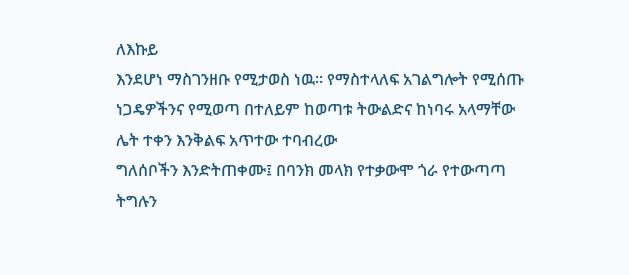ለእኩይ
እንደሆነ ማስገንዘቡ የሚታወስ ነዉ። የማስተላለፍ አገልግሎት የሚሰጡ ነጋዴዎችንና የሚወጣ በተለይም ከወጣቱ ትውልድና ከነባሩ አላማቸው ሌት ተቀን እንቅልፍ አጥተው ተባብረው
ግለሰቦችን እንድትጠቀሙ፤ በባንክ መላክ የተቃውሞ ጎራ የተውጣጣ ትግሉን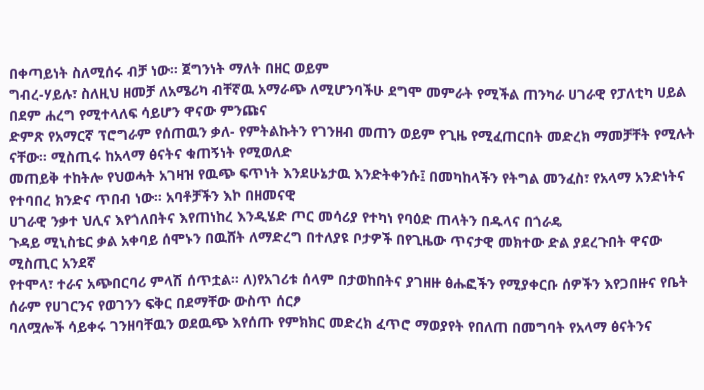በቀጣይነት ስለሚሰሩ ብቻ ነው። ጀግንነት ማለት በዘር ወይም
ግብረ-ሃይሉ፣ ስለዚህ ዘመቻ ለአሜሪካ ብቸኛዉ አማራጭ ለሚሆንባችሁ ደግሞ መምራት የሚችል ጠንካራ ሀገራዊ የፓለቲካ ሀይል በደም ሐረግ የሚተላለፍ ሳይሆን ዋናው ምንጩና
ድምጽ የአማርኛ ፕሮግራም የሰጠዉን ቃለ- የምትልኩትን የገንዘብ መጠን ወይም የጊዜ የሚፈጠርበት መድረክ ማመቻቸት የሚሉት ናቸው። ሚስጢሩ ከአላማ ፅናትና ቁጠኝነት የሚወለድ
መጠይቅ ተከትሎ የህወሓት አገዛዝ የዉጭ ፍጥነት እንደሁኔታዉ እንድትቀንሱ፤ በመካከላችን የትግል መንፈስ፣ የአላማ አንድነትና የተባበረ ክንድና ጥበብ ነው። አባቶቻችን እኮ በዘመናዊ
ሀገራዊ ንቃተ ህሊና እየጎለበትና እየጠነከረ እንዲሄድ ጦር መሳሪያ የተካነ የባዕድ ጠላትን በዱላና በጎራዴ
ጉዳይ ሚኒስቴር ቃል አቀባይ ሰሞኑን በዉሸት ለማድረግ በተለያዩ ቦታዎች በየጊዜው ጥናታዊ መክተው ድል ያደረጉበት ዋናው ሚስጢር አንደኛ
የተሞላ፣ ተራና አጭበርባሪ ምላሽ ሰጥቷል። ለ)የአገሪቱ ሰላም በታወከበትና ያገዘዙ ፅሑፎችን የሚያቀርቡ ሰዎችን እየጋበዙና የቤት ሰራም የሀገርንና የወገንን ፍቅር በደማቸው ውስጥ ሰርፆ
ባለሟሎች ሳይቀሩ ገንዘባቸዉን ወደዉጭ እየሰጡ የምክክር መድረክ ፈጥሮ ማወያየት የበለጠ በመግባት የአላማ ፅናትንና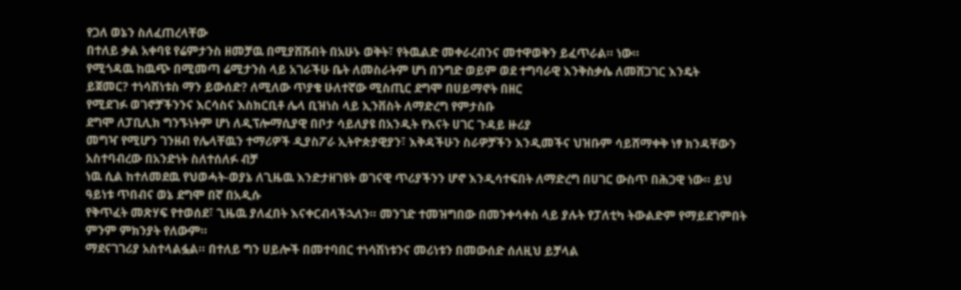የጋለ ወኔን ስለፈጠረላቸው
በተለይ ቃል አቀባዩ የሬምታንስ ዘመቻዉ በሚያሸሹበት በአሁኑ ወቅት፣ የትዉልድ መቀራረብንና መተዋወቅን ይፈጥራል። ነው።
የሚጎዳዉ ከዉጭ በሚመጣ ሬሚታንስ ላይ አገራችሁ ቤት ለመስራትም ሆነ በንግድ ወይም ወደ ተግባራዊ እንቅስቃሴ ለመሸጋገር እንዴት
ይጀመር? ተነሳሽነቱስ ማን ይውሰድ? ለሚለው ጥያቄ ሁለተኛው ሚስጢር ደግሞ በሀይማኖት በዘር
የሚደገፉ ወገኖቻችንንና እርሳስና እስክርቢቶ ሌላ ቢዝነስ ላይ ኢንቨስት ለማድረግ የምታስቡ
ደግሞ ለፓቢሊክ ግንኙነትም ሆነ ለዲፕሎማሲያዊ በቦታ ሳይለያዩ በአንዲት የእናት ሀገር ጉዳይ ዙሪያ
መግዣ የሚሆን ገንዘብ የሌላቸዉን ተማሪዎች ዲያስፖራ ኢትዮጵያዊያን፣ እቅዳችሁን ስራዎቻችን እንዲመችና ህዝቡም ሳይሸማቀቅ ነፃ ክንዳቸውን አስተባብረው በአንድነት ስለተሰለፉ ብቻ
ነዉ ሲል ከተለመደዉ የህወሓት-ወያኔ ለጊዜዉ እንድታዘገዩት ወገናዊ ጥሪያችንን ሆኖ እንዲሳተፍበት ለማድረግ በሀገር ውስጥ በሕጋዊ ነው። ይህ ዓይነቱ ጥበብና ወኔ ደግሞ በኛ በአዲሱ
የቅጥፈት መጽሃፍ የተወሰደ፣ ጊዜዉ ያለፈበት እናቀርብላችኋለን። መንገድ ተመዝግበው በመንቀሳቀስ ላይ ያሉት የፓለቲካ ትውልድም የማይደገምበት ምንም ምክንያት የለውም።
ማደናገገሪያ አስተላልፏል። በተለይ ግን ሀይሎች በመተባበር ተነሳሽነቱንና መሪነቱን በመውሰድ ሰለዚህ ይቻላል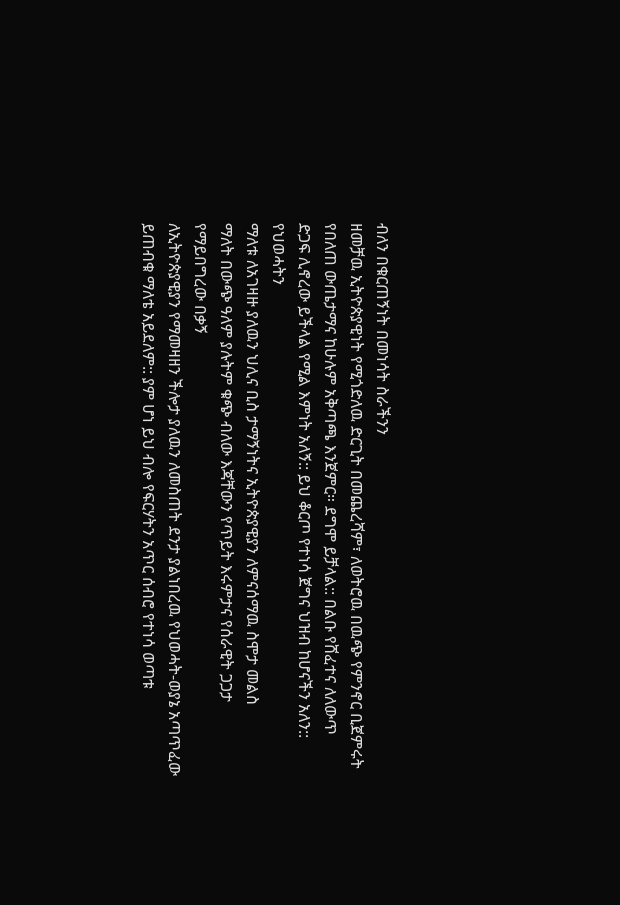ብለን በቁርጠኝነት በመነሳት ስራችንን
ዘመቻዉ ኢትዮጵያዊነት የሚጎድለዉ ድርጊት በመጨረሻም፣ ለወትሮዉ በዉጭ የምንኖር ቢጀምሩት የበለጠ ውጤታማና ከሁሉም አቅጣጫ እንጀምር። ደግሞ ይቻላል:: በልቡ የሸፈተና ለለውጥ
ድጋፍ ሊኖረው ይችላል የሚል እምነት አለኝ:: ይህ ቆርጦ የተነሳ ጀግና ህዝብ ከሆናችን አለን:: የህወሓትን
ማለቱ ለአገዛዙ ያለዉን ህሊና ቢስ ታማኝነትና ኢትዮጵያዊያን ለምናሰማዉ ስሞታ መልስ
ማለት በውጭ ዓለም ያሉትም ቁጭ ብለው እጃቸውን የጥይት እሩምታና የሰራዊት ጋጋታ የማይበግረው በቃኝ
ለኢትዮጵያዊያን የማመዛዘን ችሎታ ያለዉን ለመስጠት ደንታ ያልነበረዉ የህወሓት-ወያኔ አጣጥፈው ይጠብቁ ማለቴ አይደለም:: ያም ሆነ ይህ ብሎ የፍርሃትን አጥር ሰብሮ የተነሳ ወጣቱ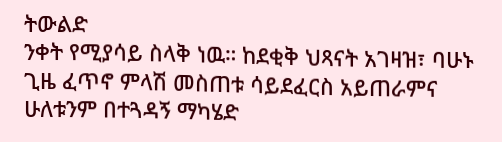ትውልድ
ንቀት የሚያሳይ ስላቅ ነዉ። ከደቂቅ ህጻናት አገዛዝ፣ ባሁኑ ጊዜ ፈጥኖ ምላሽ መስጠቱ ሳይደፈርስ አይጠራምና ሁለቱንም በተጓዳኝ ማካሄድ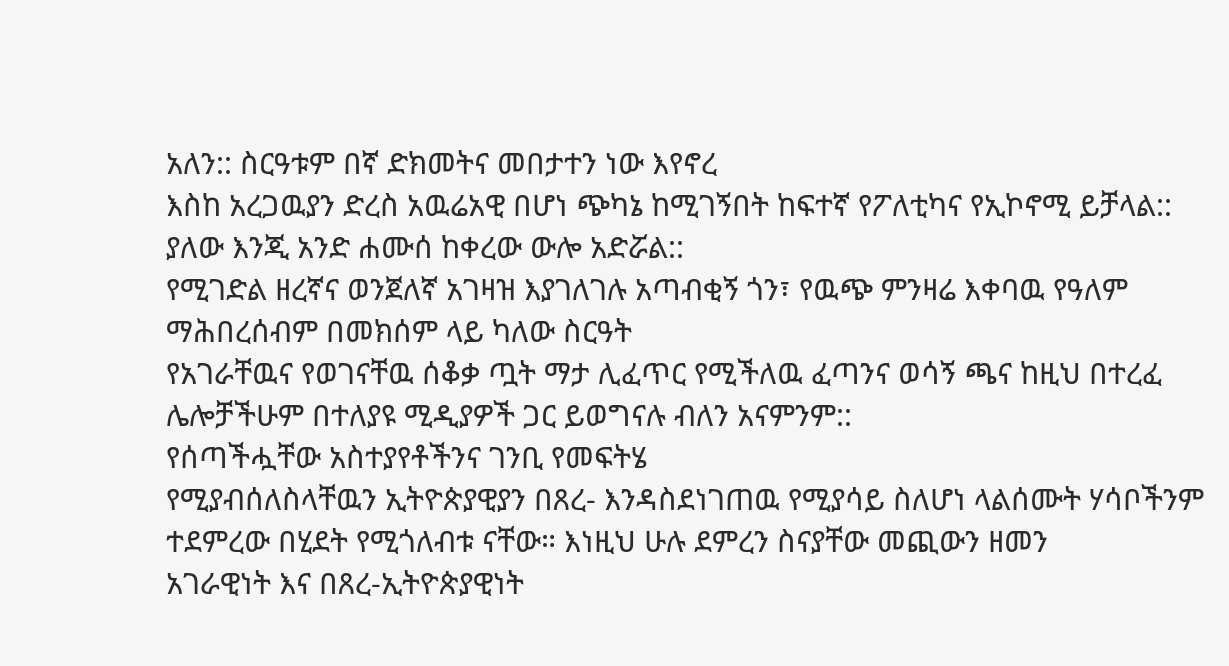አለን:: ስርዓቱም በኛ ድክመትና መበታተን ነው እየኖረ
እስከ አረጋዉያን ድረስ አዉሬአዊ በሆነ ጭካኔ ከሚገኝበት ከፍተኛ የፖለቲካና የኢኮኖሚ ይቻላል:: ያለው እንጂ አንድ ሐሙሰ ከቀረው ውሎ አድሯል::
የሚገድል ዘረኛና ወንጀለኛ አገዛዝ እያገለገሉ አጣብቂኝ ጎን፣ የዉጭ ምንዛሬ እቀባዉ የዓለም ማሕበረሰብም በመክሰም ላይ ካለው ስርዓት
የአገራቸዉና የወገናቸዉ ሰቆቃ ጧት ማታ ሊፈጥር የሚችለዉ ፈጣንና ወሳኝ ጫና ከዚህ በተረፈ ሌሎቻችሁም በተለያዩ ሚዲያዎች ጋር ይወግናሉ ብለን አናምንም::
የሰጣችሗቸው አስተያየቶችንና ገንቢ የመፍትሄ
የሚያብሰለስላቸዉን ኢትዮጵያዊያን በጸረ- እንዳስደነገጠዉ የሚያሳይ ስለሆነ ላልሰሙት ሃሳቦችንም ተደምረው በሂደት የሚጎለብቱ ናቸው። እነዚህ ሁሉ ደምረን ስናያቸው መጪውን ዘመን
አገራዊነት እና በጸረ-ኢትዮጵያዊነት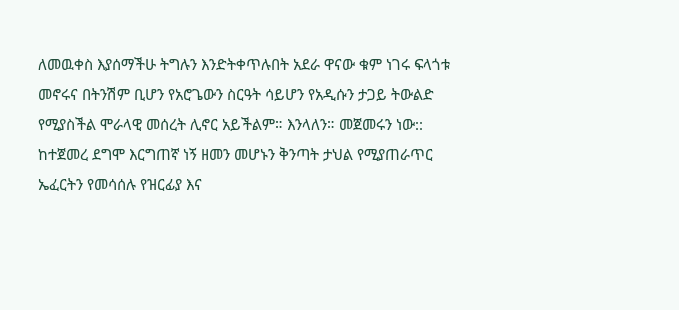ለመዉቀስ እያሰማችሁ ትግሉን እንድትቀጥሉበት አደራ ዋናው ቁም ነገሩ ፍላጎቱ መኖሩና በትንሽም ቢሆን የአሮጌውን ስርዓት ሳይሆን የአዲሱን ታጋይ ትውልድ
የሚያስችል ሞራላዊ መሰረት ሊኖር አይችልም። እንላለን። መጀመሩን ነው:: ከተጀመረ ደግሞ እርግጠኛ ነኝ ዘመን መሆኑን ቅንጣት ታህል የሚያጠራጥር
ኤፈርትን የመሳሰሉ የዝርፊያ እና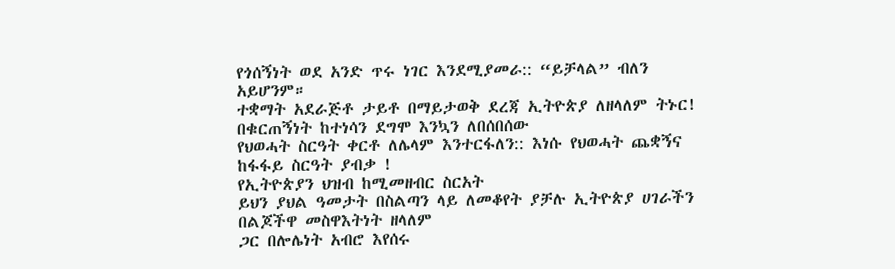የጎሰኝነት ወደ አንድ ጥሩ ነገር እንደሚያመራ:: “ይቻላል” ብለን አይሆንም።
ተቋማት አደራጅቶ ታይቶ በማይታወቅ ደረጃ ኢትዮጵያ ለዘላለም ትኑር! በቁርጠኝነት ከተነሳን ደግሞ እንኳን ለበሰበሰው
የህወሓት ስርዓት ቀርቶ ለሌላም እንተርፋለን:: እነሱ የህወሓት ጨቋኝና ከፋፋይ ስርዓት ያብቃ !
የኢትዮጵያን ህዝብ ከሚመዘብር ስርአት
ይህን ያህል ዓመታት በስልጣን ላይ ለመቆየት ያቻሉ ኢትዮጵያ ሀገራችን በልጆችዋ መስዋእትነት ዘላለም
ጋር በሎሌነት አብሮ እየሰሩ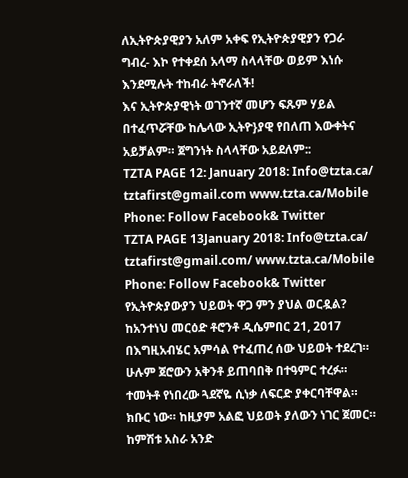ለኢትዮጵያዊያን አለም አቀፍ የኢትዮጵያዊያን የጋራ ግብረ- እኮ የተቀደሰ አላማ ስላላቸው ወይም እነሱ እንደሚሉት ተከብራ ትኖራለች!
እና ኢትዮጵያዊነት ወገንተኛ መሆን ፍጹም ሃይል በተፈጥሯቸው ከሌላው ኢትዮ}ያዊ የበለጠ እውቀትና
አይቻልም። ጀግንነት ስላላቸው አይደለም::
TZTA PAGE 12: January 2018: Info@tzta.ca/ tztafirst@gmail.com www.tzta.ca/Mobile Phone: Follow Facebook& Twitter
TZTA PAGE 13January 2018: Info@tzta.ca/ tztafirst@gmail.com/ www.tzta.ca/Mobile Phone: Follow Facebook& Twitter
የኢትዮጵያውያን ህይወት ዋጋ ምን ያህል ወርዷል? ከአንተነህ መርዕድ ቶሮንቶ ዲሴምበር 21, 2017
በእግዚአብሄር አምሳል የተፈጠረ ሰው ህይወት ተደረገ። ሁሉም ጀሮውን አቅንቶ ይጠባበቅ በተዓምር ተረፉ። ተመትቶ የነበረው ጓደኛዬ ሲነቃ ለፍርድ ያቀርባቸዋል።
ክቡር ነው። ከዚያም አልፎ ህይወት ያለውን ነገር ጀመር። ከምሽቱ አስራ አንድ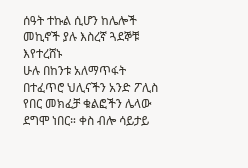ሰዓት ተኩል ሲሆን ከሌሎች መኪኖች ያሉ እስረኛ ጓደኞቹ እየተረሸኑ
ሁሉ በከንቱ አለማጥፋት በተፈጥሮ ህሊናችን አንድ ፖሊስ የበር መክፈቻ ቁልፎችን ሌላው ደግሞ ነበር። ቀስ ብሎ ሳይታይ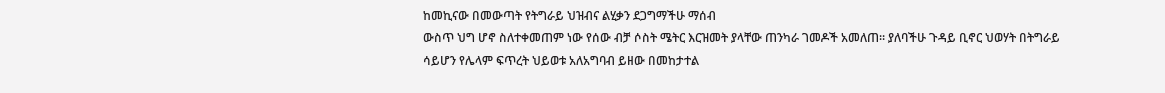ከመኪናው በመውጣት የትግራይ ህዝብና ልሂቃን ደጋግማችሁ ማሰብ
ውስጥ ህግ ሆኖ ስለተቀመጠም ነው የሰው ብቻ ሶስት ሜትር እርዝመት ያላቸው ጠንካራ ገመዶች አመለጠ። ያለባችሁ ጉዳይ ቢኖር ህወሃት በትግራይ
ሳይሆን የሌላም ፍጥረት ህይወቱ አለአግባብ ይዘው በመከታተል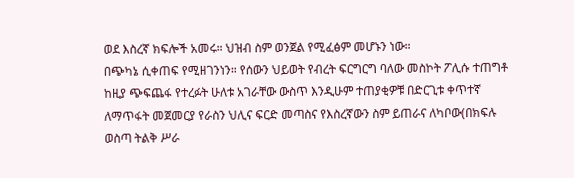ወደ እስረኛ ክፍሎች አመሩ። ህዝብ ስም ወንጀል የሚፈፅም መሆኑን ነው።
በጭካኔ ሲቀጠፍ የሚዘገንነን። የሰውን ህይወት የብረት ፍርግርግ ባለው መስኮት ፖሊሱ ተጠግቶ ከዚያ ጭፍጨፋ የተረፉት ሁለቱ አገራቸው ውስጥ እንዲሁም ተጠያቂዎቹ በድርጊቱ ቀጥተኛ
ለማጥፋት መጀመርያ የራስን ህሊና ፍርድ መጣስና የእስረኛውን ስም ይጠራና ለካቦው(በክፍሉ ወስጣ ትልቅ ሥራ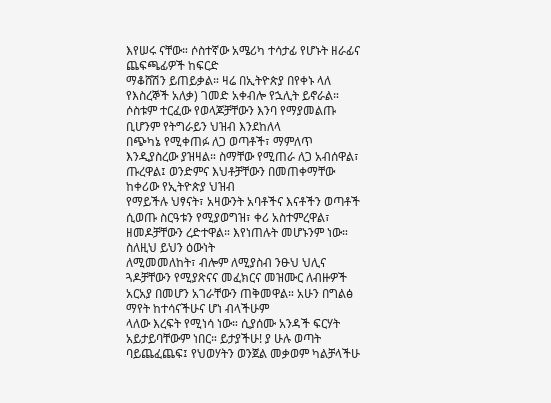እየሠሩ ናቸው። ሶስተኛው አሜሪካ ተሳታፊ የሆኑት ዘራፊና ጨፍጫፊዎች ከፍርድ
ማቆሸሽን ይጠይቃል። ዛሬ በኢትዮጵያ በየቀኑ ላለ የእስረኞች አለቃ) ገመድ አቀብሎ የኋሊት ይኖራል። ሶስቱም ተርፈው የወላጆቻቸውን እንባ የማያመልጡ ቢሆንም የትግራይን ህዝብ እንደከለላ
በጭካኔ የሚቀጠፉ ለጋ ወጣቶች፣ ማምለጥ እንዲያስረው ያዝዛል። ስማቸው የሚጠራ ለጋ አብሰዋል፣ ጡረዋል፤ ወንድምና እህቶቻቸውን በመጠቀማቸው ከቀሪው የኢትዮጵያ ህዝብ
የማይችሉ ህፃናት፣ አዛውንት አባቶችና እናቶችን ወጣቶች ሲወጡ ስርዓቱን የሚያወግዝ፣ ቀሪ አስተምረዋል፣ ዘመዶቻቸውን ረድተዋል። እየነጠሉት መሆኑንም ነው። ስለዚህ ይህን ዕውነት
ለሚመመለከት፣ ብሎም ለሚያስብ ንፁህ ህሊና ጓዶቻቸውን የሚያጽናና መፈክርና መዝሙር ለብዙዎች አርአያ በመሆን አገራቸውን ጠቅመዋል። አሁን በግልፅ ማየት ከተሳናችሁና ሆነ ብላችሁም
ላለው እረፍት የሚነሳ ነው። ሲያሰሙ አንዳች ፍርሃት አይታይባቸውም ነበር። ይታያችሁ! ያ ሁሉ ወጣት ባይጨፈጨፍ፤ የህወሃትን ወንጀል መቃወም ካልቻላችሁ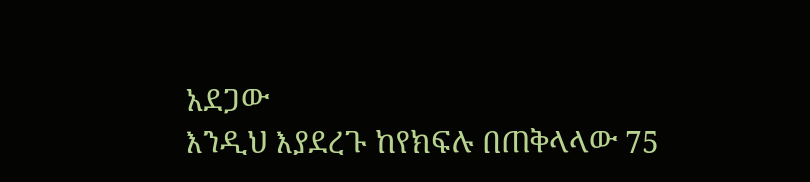አደጋው
እንዲህ እያደረጉ ከየክፍሉ በጠቅላላው 75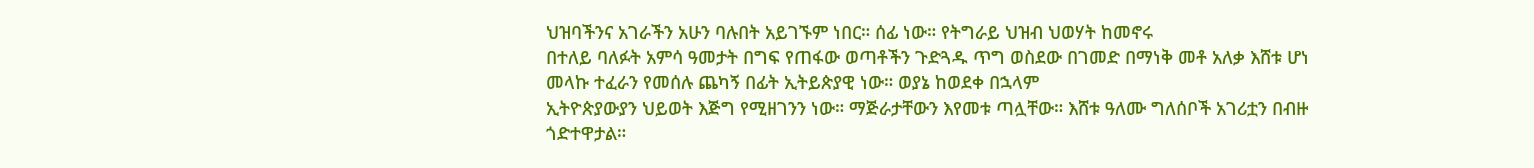ህዝባችንና አገራችን አሁን ባሉበት አይገኙም ነበር። ሰፊ ነው። የትግራይ ህዝብ ህወሃት ከመኖሩ
በተለይ ባለፉት አምሳ ዓመታት በግፍ የጠፋው ወጣቶችን ጉድጓዱ ጥግ ወስደው በገመድ በማነቅ መቶ አለቃ እሸቱ ሆነ መላኩ ተፈራን የመሰሉ ጨካኝ በፊት ኢትይጵያዊ ነው። ወያኔ ከወደቀ በኋላም
ኢትዮጵያውያን ህይወት እጅግ የሚዘገንን ነው። ማጅራታቸውን እየመቱ ጣሏቸው። እሸቱ ዓለሙ ግለሰቦች አገሪቷን በብዙ ጎድተዋታል።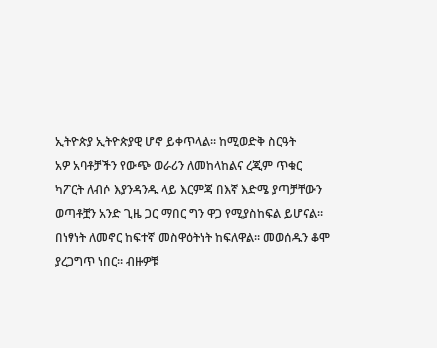ኢትዮጵያ ኢትዮጵያዊ ሆኖ ይቀጥላል። ከሚወድቅ ስርዓት
አዎ አባቶቻችን የውጭ ወራሪን ለመከላከልና ረጂም ጥቁር ካፖርት ለብሶ እያንዳንዱ ላይ እርምጃ በእኛ እድሜ ያጣቻቸውን ወጣቶቿን አንድ ጊዜ ጋር ማበር ግን ዋጋ የሚያስከፍል ይሆናል።
በነፃነት ለመኖር ከፍተኛ መስዋዕትነት ከፍለዋል። መወሰዱን ቆሞ ያረጋግጥ ነበር። ብዙዎቹ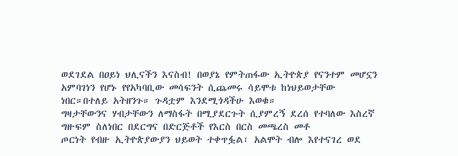ወደገደል በዐይነ ህሊናችን እናስብ! በወያኔ የምትጠፋው ኢትዮጵያ የናንተም መሆኗን
አምባገነን የሆኑ የየአካባቢው መሳፍንት ሲጨመሩ ሳይሞቱ ከነህይወታቸው ነበር።በተለይ አትዘንጉ። ጉዳቷም እንደሚጎዳችሁ እወቁ።
ግዛታቸውንና ሃብታቸውን ለማስፋት በሚያደርጉት ሲያምረኝ ደረሰ የተባለው እስረኛ ግዙፍም ስለነበር በደርግና በድርጅቶች የእርስ በርስ መጫረስ መቶ
ጦርነት የብዙ ኢትዮጵያውያን ህይወት ተቀጥፏል፣ አልሞት ብሎ እየተናገረ ወደ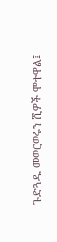ጉድጓዱ መወርወሩን ሺዎች ሞተዋል፤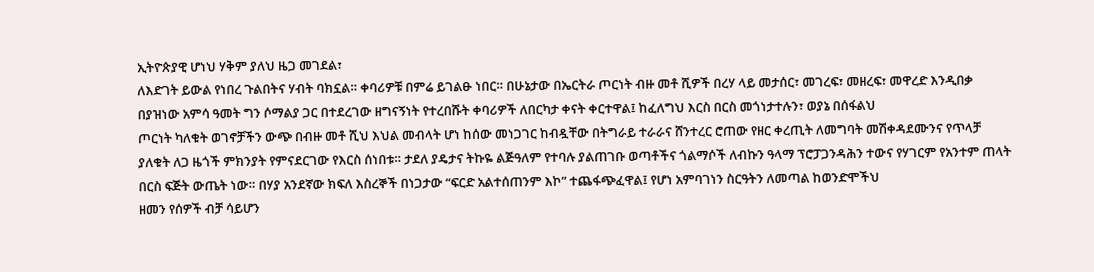ኢትዮጵያዊ ሆነህ ሃቅም ያለህ ዜጋ መገደል፣
ለእድገት ይውል የነበረ ጉልበትና ሃብት ባክኗል። ቀባሪዎቹ በምሬ ይገልፁ ነበር። በሁኔታው በኤርትራ ጦርነት ብዙ መቶ ሺዎች በረሃ ላይ መታሰር፣ መገረፍ፣ መዘረፍ፣ መዋረድ እንዲበቃ
በያዝነው አምሳ ዓመት ግን ሶማልያ ጋር በተደረገው ዘግናኝነት የተረበሹት ቀባሪዎች ለበርካታ ቀናት ቀርተዋል፤ ከፈለግህ እርስ በርስ መጎነታተሉን፣ ወያኔ በሰፋልህ
ጦርነት ካለቁት ወገኖቻችን ውጭ በብዙ መቶ ሺህ እህል መብላት ሆነ ከሰው መነጋገር ከብዷቸው በትግራይ ተራራና ሸንተረር ሮጠው የዘር ቀረጢት ለመግባት መሽቀዳደሙንና የጥላቻ
ያለቁት ለጋ ዜጎች ምክንያት የምናደርገው የእርስ ሰነበቱ። ታደለ ያዴታና ትኩዬ ልጅዓለም የተባሉ ያልጠገቡ ወጣቶችና ጎልማሶች ለብኩን ዓላማ ፕሮፓጋንዳሕን ተውና የሃገርም የአንተም ጠላት
በርስ ፍጅት ውጤት ነው። በሃያ አንደኛው ክፍለ እስረኞች በነጋታው “ፍርድ አልተሰጠንም እኮ” ተጨፋጭፈዋል፤ የሆነ አምባገነን ስርዓትን ለመጣል ከወንድሞችህ
ዘመን የሰዎች ብቻ ሳይሆን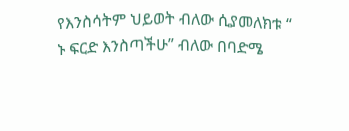የእንስሳትም ህይወት ብለው ሲያመለክቱ “ ኑ ፍርድ እንስጣችሁ” ብለው በባድሜ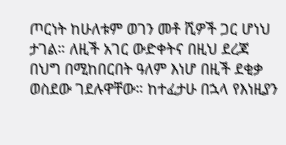ጦርነት ከሁለቱም ወገን መቶ ሺዎች ጋር ሆነህ ታገል። ለዚች አገር ውድቀትና በዚህ ደረጃ
በህግ በሚከበርበት ዓለም እነሆ በዚች ደቂቃ ወስደው ገደሉዋቸው። ከተፈታሁ በኋላ የእነዚያን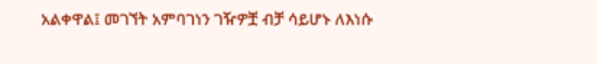አልቀዋል፤ መገኘት አምባገነን ገዥዎቿ ብቻ ሳይሆኑ ለእነሱ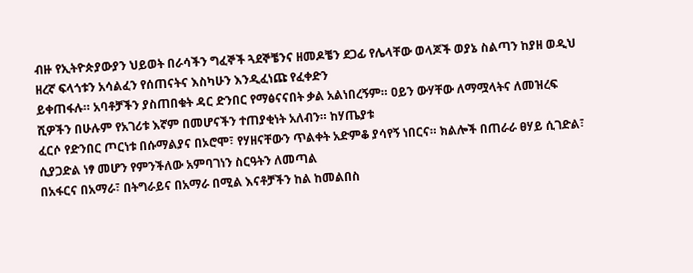ብዙ የኢትዮጵያውያን ህይወት በራሳችን ግፈኞች ጓደኞቼንና ዘመዶቼን ደጋፊ የሌላቸው ወላጆች ወያኔ ስልጣን ከያዘ ወዲህ ዘረኛ ፍላጎቱን አሳልፈን የሰጠናትና እስካሁን እንዲፈነጩ የፈቀድን
ይቀጠፋሉ። አባቶቻችን ያስጠበቁት ዳር ድንበር የማፅናናበት ቃል አልነበረኝም። ዐይን ውሃቸው ለማሟላትና ለመዝረፍ ሺዎችን በሁሉም የአገሪቱ እኛም በመሆናችን ተጠያቂነት አለብን። ከሃጤያቱ
ፈርሶ የድንበር ጦርነቱ በሱማልያና በኦሮሞ፣ የሃዘናቸውን ጥልቀት አድምቆ ያሳየኝ ነበርና። ክልሎች በጠራራ ፀሃይ ሲገድል፣ ሲያጋድል ነፃ መሆን የምንችለው አምባገነን ስርዓትን ለመጣል
በአፋርና በአማራ፣ በትግራይና በአማራ በሚል እናቶቻችን ከል ከመልበስ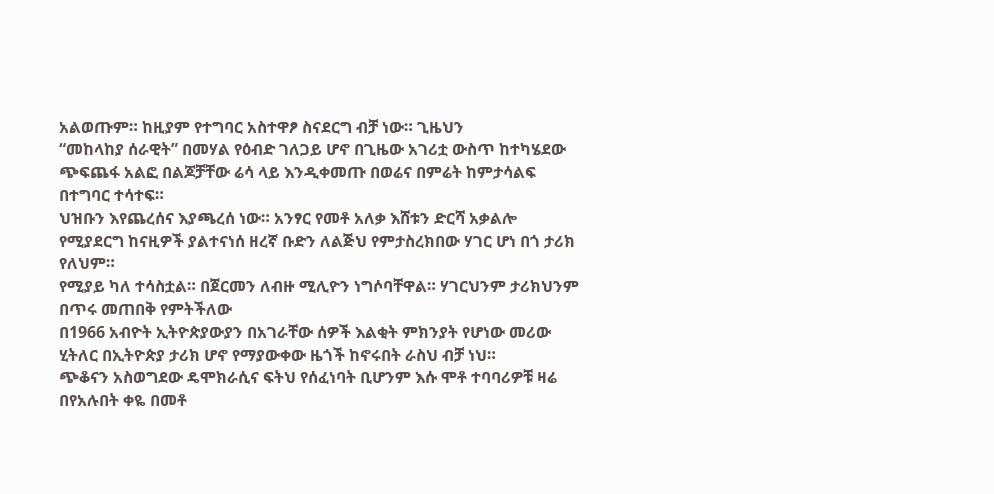አልወጡም። ከዚያም የተግባር አስተዋፆ ስናደርግ ብቻ ነው። ጊዜህን
“መከላከያ ሰራዊት” በመሃል የዕብድ ገለጋይ ሆኖ በጊዜው አገሪቷ ውስጥ ከተካሄደው ጭፍጨፋ አልፎ በልጆቻቸው ሬሳ ላይ እንዲቀመጡ በወሬና በምሬት ከምታሳልፍ በተግባር ተሳተፍ።
ህዝቡን እየጨረሰና እያጫረሰ ነው። አንፃር የመቶ አለቃ እሸቱን ድርሻ አቃልሎ የሚያደርግ ከናዚዎች ያልተናነሰ ዘረኛ ቡድን ለልጅህ የምታስረክበው ሃገር ሆነ በጎ ታሪክ የለህም።
የሚያይ ካለ ተሳስቷል። በጀርመን ለብዙ ሚሊዮን ነግሶባቸዋል። ሃገርህንም ታሪክህንም በጥሩ መጠበቅ የምትችለው
በ1966 አብዮት ኢትዮጵያውያን በአገራቸው ሰዎች እልቂት ምክንያት የሆነው መሪው ሂትለር በኢትዮጵያ ታሪክ ሆኖ የማያውቀው ዜጎች ከኖሩበት ራስህ ብቻ ነህ።
ጭቆናን አስወግደው ዴሞክራሲና ፍትህ የሰፈነባት ቢሆንም እሱ ሞቶ ተባባሪዎቹ ዛሬ በየአሉበት ቀዬ በመቶ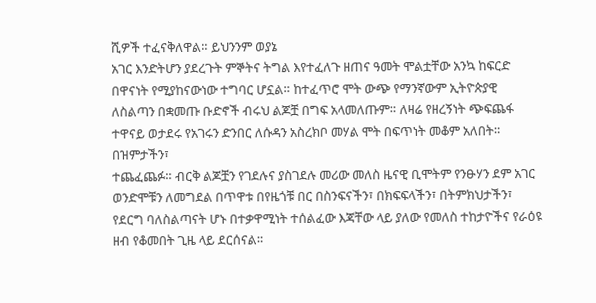ሺዎች ተፈናቅለዋል። ይህንንም ወያኔ
አገር እንድትሆን ያደረጉት ምኞትና ትግል እየተፈለጉ ዘጠና ዓመት ሞልቷቸው አንኳ ከፍርድ በዋናነት የሚያከናውነው ተግባር ሆኗል። ከተፈጥሮ ሞት ውጭ የማንኛውም ኢትዮጵያዊ
ለስልጣን በቋመጡ ቡድኖች ብሩህ ልጆቿ በግፍ አላመለጡም። ለዛሬ የዘረኝነት ጭፍጨፋ ተዋናይ ወታደሩ የአገሩን ድንበር ለሱዳን አስረክቦ መሃል ሞት በፍጥነት መቆም አለበት። በዝምታችን፣
ተጨፈጨፉ። ብርቅ ልጆቿን የገደሉና ያስገደሉ መሪው መለስ ዜናዊ ቢሞትም የንፁሃን ደም አገር ወንድሞቹን ለመግደል በጥዋቱ በየዜጎቹ በር በስንፍናችን፣ በክፍፍላችን፣ በትምክህታችን፣
የደርግ ባለስልጣናት ሆኑ በተቃዋሚነት ተሰልፈው እጃቸው ላይ ያለው የመለስ ተከታዮችና የራዕዩ ዘብ የቆመበት ጊዜ ላይ ደርሰናል።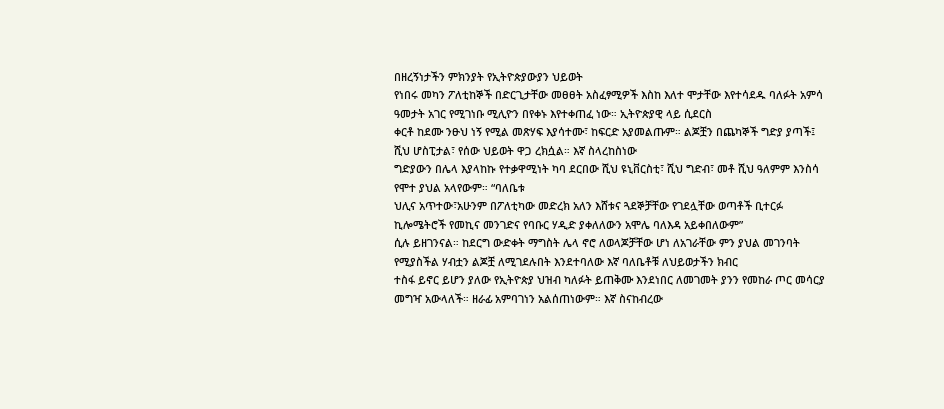በዘረኝነታችን ምክንያት የኢትዮጵያውያን ህይወት
የነበሩ መካን ፖለቲከኞች በድርጊታቸው መፀፀት አስፈፃሚዎች እስከ እለተ ሞታቸው እየተሳደዱ ባለፉት አምሳ ዓመታት አገር የሚገነቡ ሚሊዮን በየቀኑ እየተቀጠፈ ነው። ኢትዮጵያዊ ላይ ሲደርስ
ቀርቶ ከደሙ ንፁህ ነኝ የሚል መጽሃፍ እያሳተሙ፣ ከፍርድ አያመልጡም። ልጆቿን በጨካኞች ግድያ ያጣች፤ ሺህ ሆስፒታል፣ የሰው ህይወት ዋጋ ረክሷል። እኛ ስላረከስነው
ግድያውን በሌላ እያላከኩ የተቃዋሚነት ካባ ደርበው ሺህ ዩኒቨርስቲ፣ ሺህ ግድብ፣ መቶ ሺህ ዓለምም እንስሳ የሞተ ያህል አላየውም። “ባለቤቱ
ህሊና አጥተው፣አሁንም በፖለቲካው መድረክ አለን እሸቱና ጓደኞቻቸው የገደሏቸው ወጣቶች ቢተርፉ ኪሎሜትሮች የመኪና መንገድና የባቡር ሃዲድ ያቀለለውን አሞሌ ባለእዳ አይቀበለውም”
ሲሉ ይዘገንናል። ከደርግ ውድቀት ማግስት ሌላ ኖሮ ለወላጆቻቸው ሆነ ለአገራቸው ምን ያህል መገንባት የሚያስችል ሃብቷን ልጆቿ ለሚገደሉበት እንደተባለው እኛ ባለቤቶቹ ለህይወታችን ክብር
ተስፋ ይኖር ይሆን ያለው የኢትዮጵያ ህዝብ ካለፉት ይጠቅሙ እንደነበር ለመገመት ያንን የመከራ ጦር መሳርያ መግዣ አውላለች። ዘራፊ አምባገነን አልሰጠነውም። እኛ ስናከብረው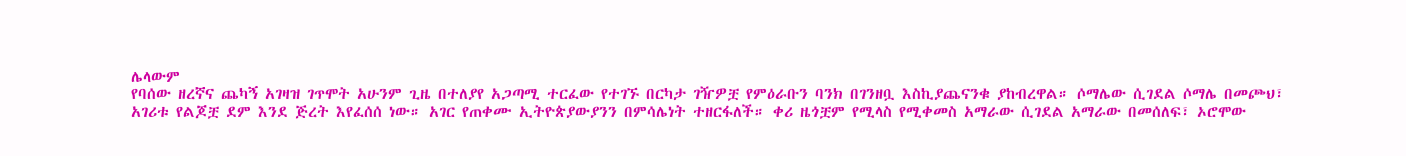ሌላውም
የባሰው ዘረኛና ጨካኝ አገዛዝ ገጥሞት አሁንም ጊዜ በተለያየ አጋጣሚ ተርፈው የተገኙ በርካታ ገዥዎቿ የምዕራቡን ባንክ በገንዘቧ እስኪያጨናንቁ ያከብረዋል። ሶማሌው ሲገደል ሶማሌ በመጮህ፣
አገሪቱ የልጆቿ ደም እንደ ጅረት እየፈሰሰ ነው። አገር የጠቀሙ ኢትዮጵያውያንን በምሳሌነት ተዘርፋለች። ቀሪ ዜጎቿም የሚላስ የሚቀመስ አማራው ሲገደል አማራው በመሰለፍ፣ ኦሮሞው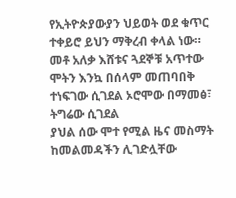የኢትዮጵያውያን ህይወት ወደ ቁጥር ተቀይሮ ይህን ማቅረብ ቀላል ነው። መቶ አለቃ እሸቱና ጓደኞቹ አጥተው ሞትን እንኳ በሰላም መጠባበቅ ተነፍገው ሲገደል ኦሮሞው በማመፅ፣ ትግሬው ሲገደል
ያህል ሰው ሞተ የሚል ዜና መስማት ከመልመዳችን ሊገድሏቸው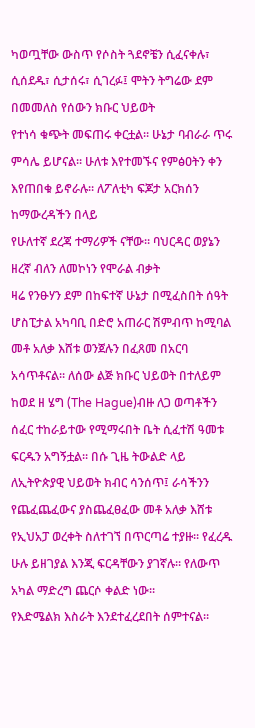ካወጧቸው ውስጥ የሶስት ጓደኖቼን ሲፈናቀሉ፣ ሲሰደዱ፣ ሲታሰሩ፣ ሲገረፉ፤ ሞትን ትግሬው ደም በመመለስ የሰውን ክቡር ህይወት
የተነሳ ቁጭት መፍጠሩ ቀርቷል። ሁኔታ ባብራራ ጥሩ ምሳሌ ይሆናል። ሁለቱ እየተመኙና የምፅዐትን ቀን እየጠበቁ ይኖራሉ። ለፖለቲካ ፍጆታ አርክሰን ከማውረዳችን በላይ
የሁለተኛ ደረጃ ተማሪዎች ናቸው። ባህርዳር ወያኔን ዘረኛ ብለን ለመኮነን የሞራል ብቃት
ዛሬ የንፁሃን ደም በከፍተኛ ሁኔታ በሚፈስበት ሰዓት ሆስፒታል አካባቢ በድሮ አጠራር ሽምብጥ ከሚባል መቶ አለቃ እሸቱ ወንጀሉን በፈጸመ በአርባ አሳጥቶናል። ለሰው ልጅ ክቡር ህይወት በተለይም
ከወደ ዘ ሄግ (The Hague)ብዙ ለጋ ወጣቶችን ሰፈር ተከራይተው የሚማሩበት ቤት ሲፈተሽ ዓመቱ ፍርዱን አግኝቷል። በሱ ጊዜ ትውልድ ላይ ለኢትዮጵያዊ ህይወት ክብር ሳንሰጥ፤ ራሳችንን
የጨፈጨፈውና ያስጨፈፀፈው መቶ አለቃ እሸቱ የኢህአፓ ወረቀት ስለተገኘ በጥርጣሬ ተያዙ። የፈረዱ ሁሉ ይዘገያል እንጂ ፍርዳቸውን ያገኛሉ። የለውጥ አካል ማድረግ ጨርሶ ቀልድ ነው።
የእድሜልክ እስራት እንደተፈረደበት ሰምተናል።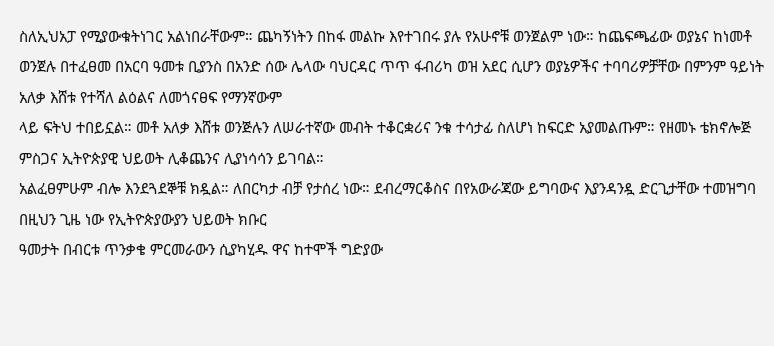ስለኢህአፓ የሚያውቁትነገር አልነበራቸውም። ጨካኝነትን በከፋ መልኩ እየተገበሩ ያሉ የአሁኖቹ ወንጀልም ነው። ከጨፍጫፊው ወያኔና ከነመቶ
ወንጀሉ በተፈፀመ በአርባ ዓመቱ ቢያንስ በአንድ ሰው ሌላው ባህርዳር ጥጥ ፋብሪካ ወዝ አደር ሲሆን ወያኔዎችና ተባባሪዎቻቸው በምንም ዓይነት አለቃ እሸቱ የተሻለ ልዕልና ለመጎናፀፍ የማንኛውም
ላይ ፍትህ ተበይኗል። መቶ አለቃ እሸቱ ወንጅሉን ለሠራተኛው መብት ተቆርቋሪና ንቁ ተሳታፊ ስለሆነ ከፍርድ አያመልጡም። የዘመኑ ቴክኖሎጅ ምስጋና ኢትዮጵያዊ ህይወት ሊቆጨንና ሊያነሳሳን ይገባል።
አልፈፀምሁም ብሎ እንደጓደኞቹ ክዷል። ለበርካታ ብቻ የታሰረ ነው። ደብረማርቆስና በየአውራጃው ይግባውና እያንዳንዷ ድርጊታቸው ተመዝግባ በዚህን ጊዜ ነው የኢትዮጵያውያን ህይወት ክቡር
ዓመታት በብርቱ ጥንቃቄ ምርመራውን ሲያካሂዱ ዋና ከተሞች ግድያው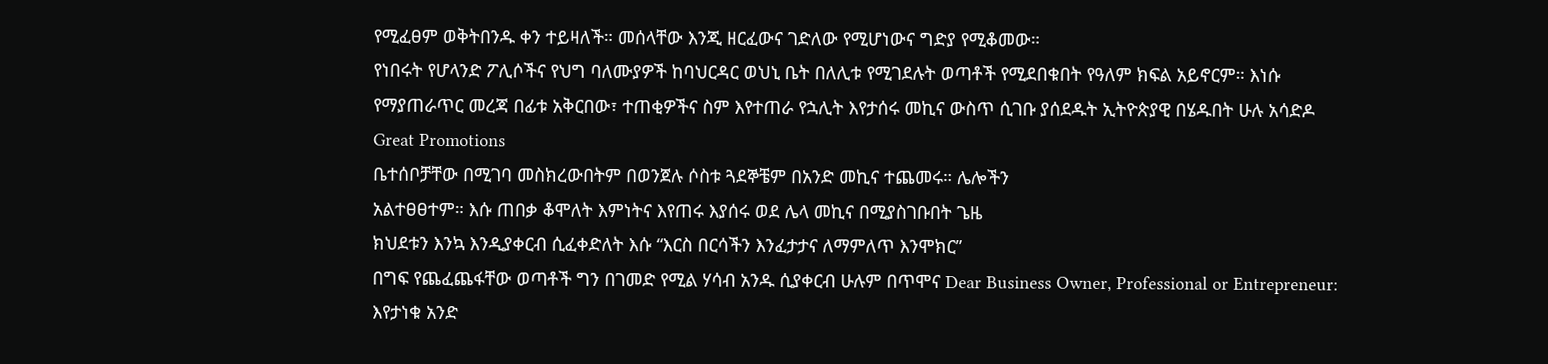የሚፈፀም ወቅትበንዱ ቀን ተይዛለች። መሰላቸው እንጂ ዘርፈውና ገድለው የሚሆነውና ግድያ የሚቆመው።
የነበሩት የሆላንድ ፖሊሶችና የህግ ባለሙያዎች ከባህርዳር ወህኒ ቤት በለሊቱ የሚገደሉት ወጣቶች የሚደበቁበት የዓለም ክፍል አይኖርም። እነሱ
የማያጠራጥር መረጃ በፊቱ አቅርበው፣ ተጠቂዎችና ስም እየተጠራ የኋሊት እየታሰሩ መኪና ውስጥ ሲገቡ ያሰደዱት ኢትዮጵያዊ በሄዱበት ሁሉ አሳድዶ
Great Promotions
ቤተሰቦቻቸው በሚገባ መስክረውበትም በወንጀሉ ሶስቱ ጓደኞቼም በአንድ መኪና ተጨመሩ። ሌሎችን
አልተፀፀተም። እሱ ጠበቃ ቆሞለት እምነትና እየጠሩ እያሰሩ ወደ ሌላ መኪና በሚያስገቡበት ጌዜ
ክህደቱን እንኳ እንዲያቀርብ ሲፈቀድለት እሱ “እርስ በርሳችን እንፈታታና ለማምለጥ እንሞክር”
በግፍ የጨፈጨፋቸው ወጣቶች ግን በገመድ የሚል ሃሳብ አንዱ ሲያቀርብ ሁሉም በጥሞና Dear Business Owner, Professional or Entrepreneur:
እየታነቁ አንድ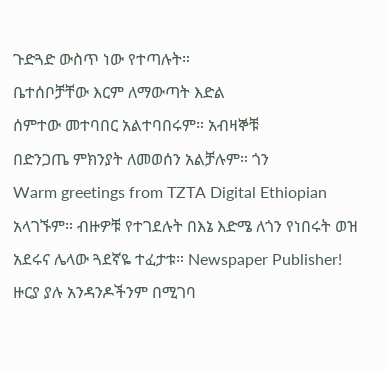ጉድጓድ ውስጥ ነው የተጣሉት።
ቤተሰቦቻቸው እርም ለማውጣት እድል
ሰምተው መተባበር አልተባበሩም። አብዛኞቹ
በድንጋጤ ምክንያት ለመወሰን አልቻሉም። ጎን
Warm greetings from TZTA Digital Ethiopian
አላገኙም። ብዙዎቹ የተገደሉት በእኔ እድሜ ለጎን የነበሩት ወዝ አደሩና ሌላው ጓደኛዬ ተፈታቱ። Newspaper Publisher!
ዙርያ ያሉ አንዳንዶችንም በሚገባ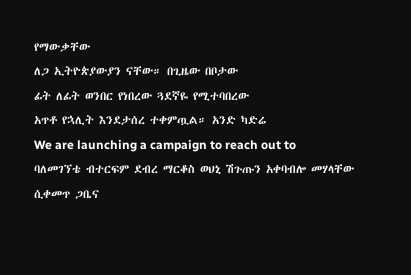የማውቃቸው
ለጋ ኢትዮጵያውያን ናቸው። በጊዜው በቦታው
ፊት ለፊት ወንበር የነበረው ጓደኛዬ የሚተባበረው
አጥቶ የኋሊት እንደታሰረ ተቀምጧል። አንድ ካድሬ
We are launching a campaign to reach out to
ባለመገኘቴ ብተርፍም ደብረ ማርቆስ ወህኒ ሽጉጡን አቀባብሎ መሃላቸው ሲቀመጥ ጋቤና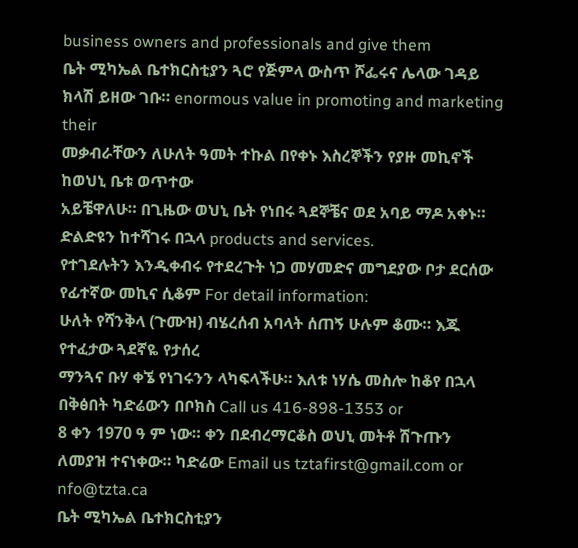business owners and professionals and give them
ቤት ሚካኤል ቤተክርስቲያን ጓሮ የጅምላ ውስጥ ሾፌሩና ሌላው ገዳይ ክላሽ ይዘው ገቡ። enormous value in promoting and marketing their
መቃብራቸውን ለሁለት ዓመት ተኩል በየቀኑ እስረኞችን የያዙ መኪኖች ከወህኒ ቤቱ ወጥተው
አይቼዋለሁ። በጊዜው ወህኒ ቤት የነበሩ ጓደኞቼና ወደ አባይ ማዶ አቀኑ። ድልድዩን ከተሻገሩ በኋላ products and services.
የተገደሉትን እንዲቀብሩ የተደረጉት ነጋ መሃመድና መግደያው ቦታ ደርሰው የፊተኛው መኪና ሲቆም For detail information:
ሁለት የሻንቅላ (ጉሙዝ) ብሄረሰብ አባላት ሰጠኝ ሁሉም ቆሙ። እጁ የተፈታው ጓደኛዬ የታሰረ
ማንጓና ቡሃ ቀኜ የነገሩንን ላካፍላችሁ። እለቱ ነሃሴ መስሎ ከቆየ በኋላ በቅፅበት ካድሬውን በቦክስ Call us 416-898-1353 or
8 ቀን 1970 ዓ ም ነው። ቀን በደብረማርቆስ ወህኒ መትቶ ሽጉጡን ለመያዝ ተናነቀው። ካድሬው Email us tztafirst@gmail.com or nfo@tzta.ca
ቤት ሚካኤል ቤተክርስቲያን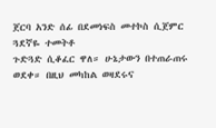ጀርባ አንድ ሰፊ በደመነፍስ መተኮስ ሲጀምር ጓደኛዬ ተመትቶ
ጉድጓድ ሲቆፈር ዋለ። ሁኔታውን በተጠራጠሩ ወደቀ። በዚህ መካከል ወዛደሩና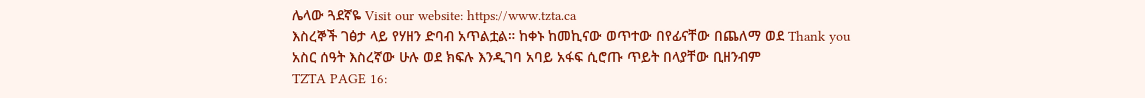ሌላው ጓደኛዬ Visit our website: https://www.tzta.ca
እስረኞች ገፅታ ላይ የሃዘን ድባብ አጥልቷል። ከቀኑ ከመኪናው ወጥተው በየፊናቸው በጨለማ ወደ Thank you
አስር ሰዓት እስረኛው ሁሉ ወደ ክፍሉ እንዲገባ አባይ አፋፍ ሲሮጡ ጥይት በላያቸው ቢዘንብም
TZTA PAGE 16: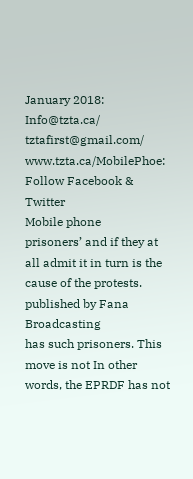January 2018: Info@tzta.ca/ tztafirst@gmail.com/ www.tzta.ca/MobilePhoe: Follow Facebook & Twitter
Mobile phone
prisoners’ and if they at all admit it in turn is the cause of the protests. published by Fana Broadcasting
has such prisoners. This move is not In other words, the EPRDF has not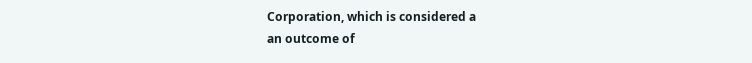Corporation, which is considered a
an outcome of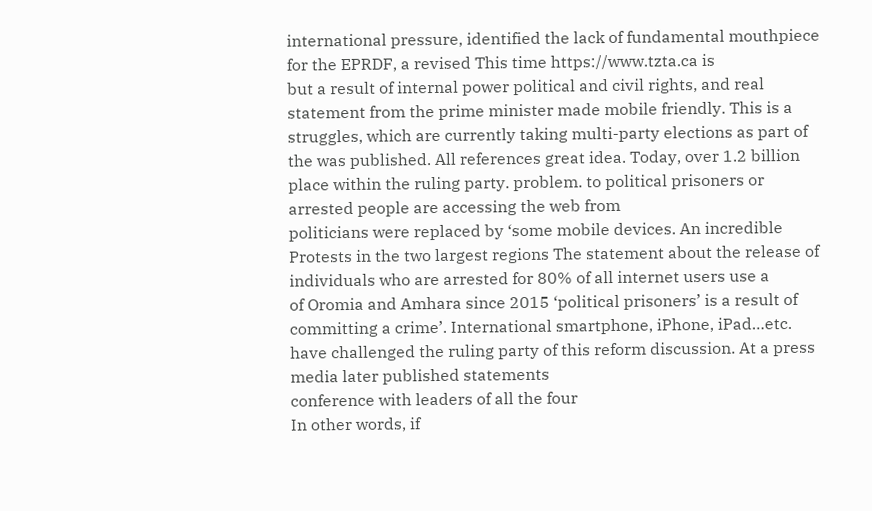international pressure, identified the lack of fundamental mouthpiece for the EPRDF, a revised This time https://www.tzta.ca is
but a result of internal power political and civil rights, and real statement from the prime minister made mobile friendly. This is a
struggles, which are currently taking multi-party elections as part of the was published. All references great idea. Today, over 1.2 billion
place within the ruling party. problem. to political prisoners or arrested people are accessing the web from
politicians were replaced by ‘some mobile devices. An incredible
Protests in the two largest regions The statement about the release of individuals who are arrested for 80% of all internet users use a
of Oromia and Amhara since 2015 ‘political prisoners’ is a result of committing a crime’. International smartphone, iPhone, iPad…etc.
have challenged the ruling party of this reform discussion. At a press media later published statements
conference with leaders of all the four
In other words, if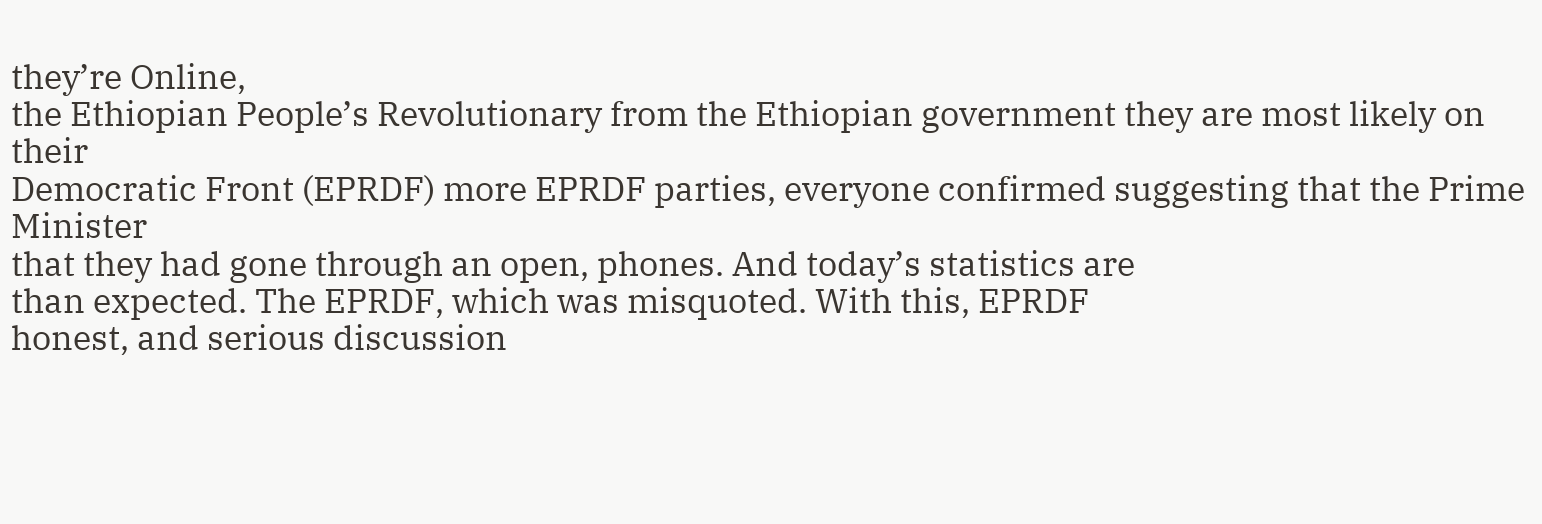they’re Online,
the Ethiopian People’s Revolutionary from the Ethiopian government they are most likely on their
Democratic Front (EPRDF) more EPRDF parties, everyone confirmed suggesting that the Prime Minister
that they had gone through an open, phones. And today’s statistics are
than expected. The EPRDF, which was misquoted. With this, EPRDF
honest, and serious discussion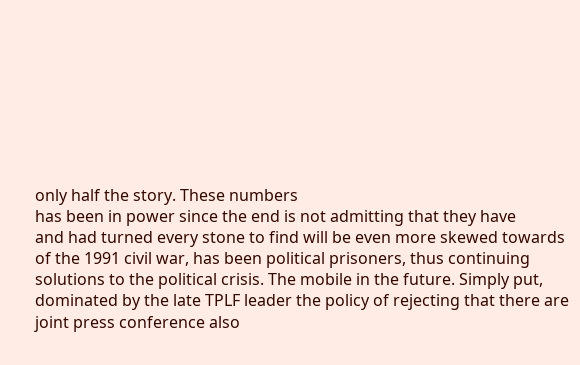only half the story. These numbers
has been in power since the end is not admitting that they have
and had turned every stone to find will be even more skewed towards
of the 1991 civil war, has been political prisoners, thus continuing
solutions to the political crisis. The mobile in the future. Simply put,
dominated by the late TPLF leader the policy of rejecting that there are
joint press conference also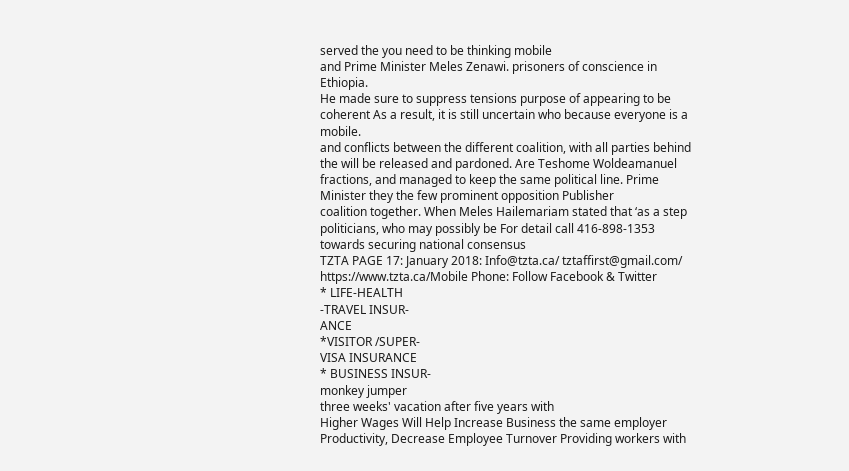served the you need to be thinking mobile
and Prime Minister Meles Zenawi. prisoners of conscience in Ethiopia.
He made sure to suppress tensions purpose of appearing to be coherent As a result, it is still uncertain who because everyone is a mobile.
and conflicts between the different coalition, with all parties behind the will be released and pardoned. Are Teshome Woldeamanuel
fractions, and managed to keep the same political line. Prime Minister they the few prominent opposition Publisher
coalition together. When Meles Hailemariam stated that ‘as a step politicians, who may possibly be For detail call 416-898-1353
towards securing national consensus
TZTA PAGE 17: January 2018: Info@tzta.ca/ tztaffirst@gmail.com/ https://www.tzta.ca/Mobile Phone: Follow Facebook & Twitter
* LIFE-HEALTH
-TRAVEL INSUR-
ANCE
*VISITOR /SUPER-
VISA INSURANCE
* BUSINESS INSUR-
monkey jumper
three weeks' vacation after five years with
Higher Wages Will Help Increase Business the same employer
Productivity, Decrease Employee Turnover Providing workers with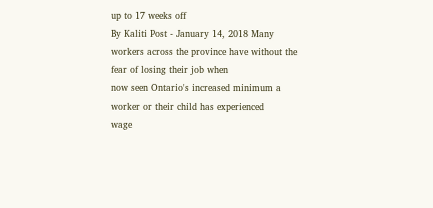up to 17 weeks off
By Kaliti Post - January 14, 2018 Many workers across the province have without the fear of losing their job when
now seen Ontario's increased minimum a worker or their child has experienced
wage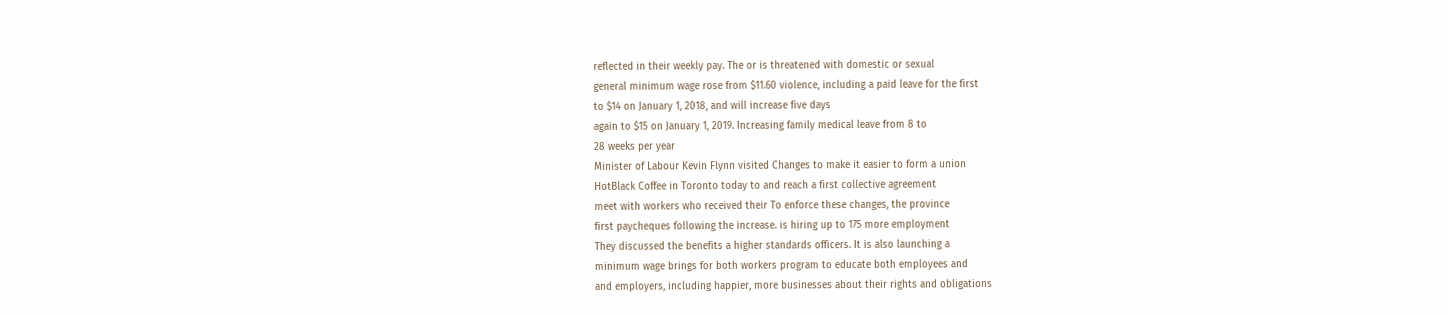reflected in their weekly pay. The or is threatened with domestic or sexual
general minimum wage rose from $11.60 violence, including a paid leave for the first
to $14 on January 1, 2018, and will increase five days
again to $15 on January 1, 2019. Increasing family medical leave from 8 to
28 weeks per year
Minister of Labour Kevin Flynn visited Changes to make it easier to form a union
HotBlack Coffee in Toronto today to and reach a first collective agreement
meet with workers who received their To enforce these changes, the province
first paycheques following the increase. is hiring up to 175 more employment
They discussed the benefits a higher standards officers. It is also launching a
minimum wage brings for both workers program to educate both employees and
and employers, including happier, more businesses about their rights and obligations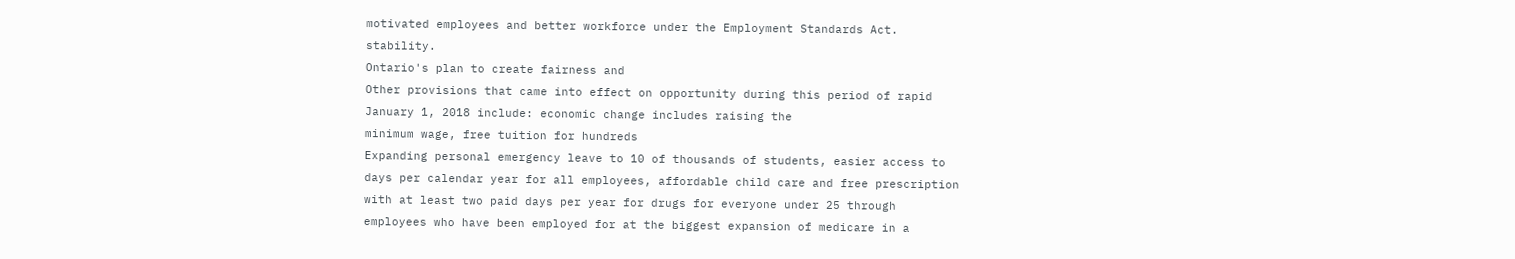motivated employees and better workforce under the Employment Standards Act.
stability.
Ontario's plan to create fairness and
Other provisions that came into effect on opportunity during this period of rapid
January 1, 2018 include: economic change includes raising the
minimum wage, free tuition for hundreds
Expanding personal emergency leave to 10 of thousands of students, easier access to
days per calendar year for all employees, affordable child care and free prescription
with at least two paid days per year for drugs for everyone under 25 through
employees who have been employed for at the biggest expansion of medicare in a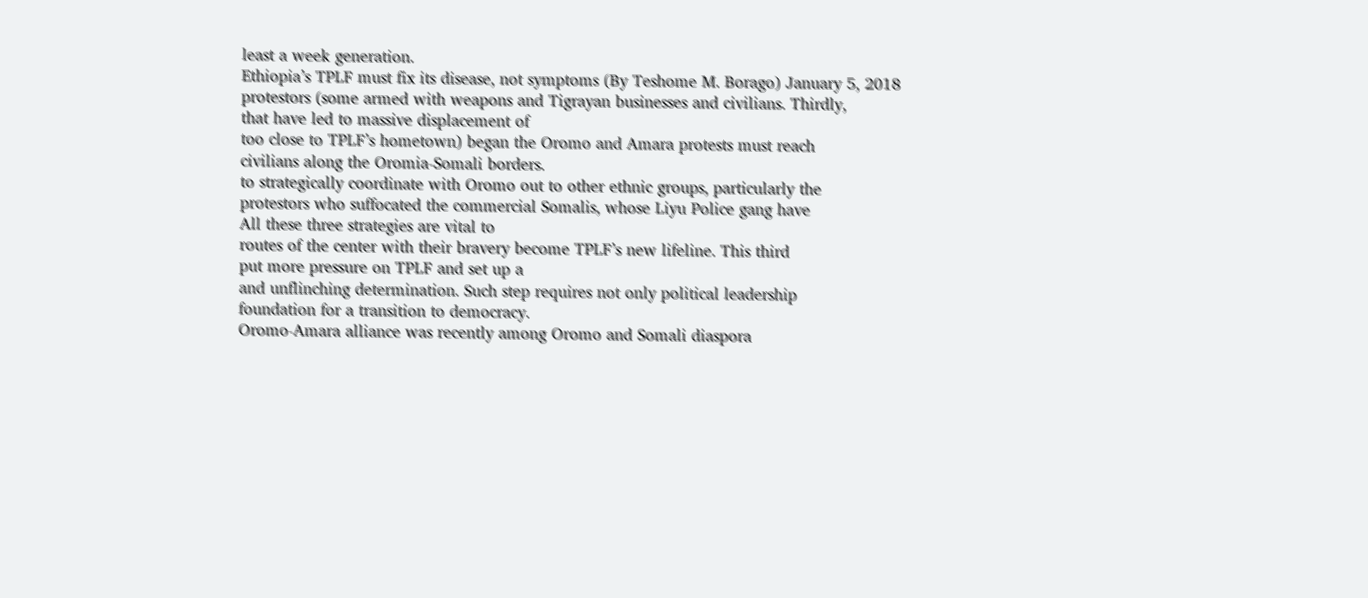least a week generation.
Ethiopia’s TPLF must fix its disease, not symptoms (By Teshome M. Borago) January 5, 2018
protestors (some armed with weapons and Tigrayan businesses and civilians. Thirdly,
that have led to massive displacement of
too close to TPLF’s hometown) began the Oromo and Amara protests must reach
civilians along the Oromia-Somali borders.
to strategically coordinate with Oromo out to other ethnic groups, particularly the
protestors who suffocated the commercial Somalis, whose Liyu Police gang have
All these three strategies are vital to
routes of the center with their bravery become TPLF’s new lifeline. This third
put more pressure on TPLF and set up a
and unflinching determination. Such step requires not only political leadership
foundation for a transition to democracy.
Oromo-Amara alliance was recently among Oromo and Somali diaspora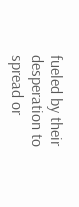fueled by their desperation to spread or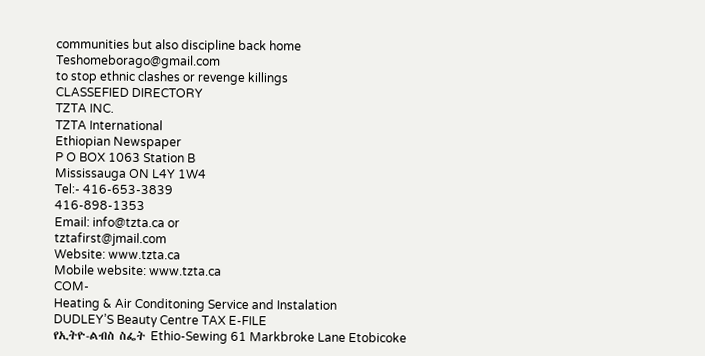communities but also discipline back home
Teshomeborago@gmail.com
to stop ethnic clashes or revenge killings
CLASSEFIED DIRECTORY
TZTA INC.
TZTA International
Ethiopian Newspaper
P O BOX 1063 Station B
Mississauga ON L4Y 1W4
Tel:- 416-653-3839
416-898-1353
Email: info@tzta.ca or
tztafirst@jmail.com
Website: www.tzta.ca
Mobile website: www.tzta.ca
COM-
Heating & Air Conditoning Service and Instalation
DUDLEY’S Beauty Centre TAX E-FILE
የኢትዮ-ልብስ ስፌት Ethio-Sewing 61 Markbroke Lane Etobicoke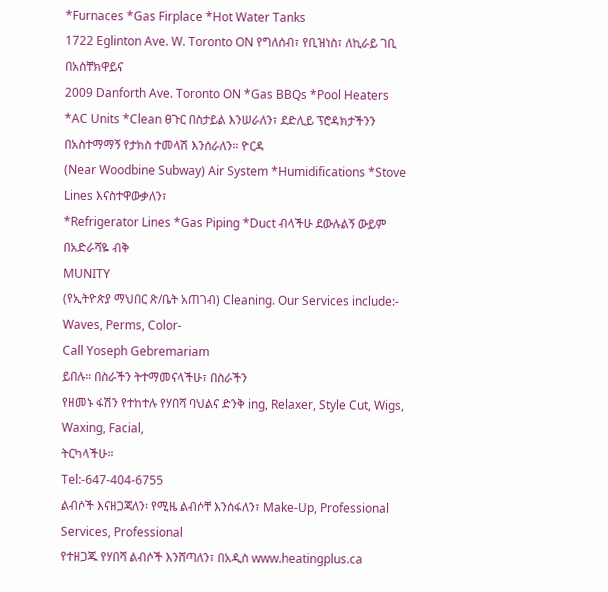*Furnaces *Gas Firplace *Hot Water Tanks
1722 Eglinton Ave. W. Toronto ON የግለሰብ፣ የቢዝነስ፣ ለኪራይ ገቢ በአስቸክዋይና
2009 Danforth Ave. Toronto ON *Gas BBQs *Pool Heaters *AC Units *Clean ፀጉር በስታይል እንሠራለን፣ ደድሊይ ፕሮዳክታችንን በአስተማማኝ የታክስ ተመላሽ እንሰራለን። ዮርዳ
(Near Woodbine Subway) Air System *Humidifications *Stove Lines እናስተዋውቃለን፣
*Refrigerator Lines *Gas Piping *Duct ብላችሁ ደውሉልኝ ውይም በአድራሻዬ ብቅ
MUNITY
(የኢትዮጵያ ማህበር ጽ/ቤት አጠገብ) Cleaning. Our Services include:- Waves, Perms, Color-
Call Yoseph Gebremariam
ይበሉ። በስራችን ትተማመናላችሁ፣ በስራችን
የዘመኑ ፋሽን የተከተሉ የሃበሻ ባህልና ድንቅ ing, Relaxer, Style Cut, Wigs, Waxing, Facial,
ትርካላችሁ።
Tel:-647-404-6755
ልብሶች እናዘጋጃለን፡ የሚዜ ልብሶቸ እንሰፋለን፣ Make-Up, Professional Services, Professional
የተዘጋጁ የሃበሻ ልብሶች እንሸጣለን፣ በአዲስ www.heatingplus.ca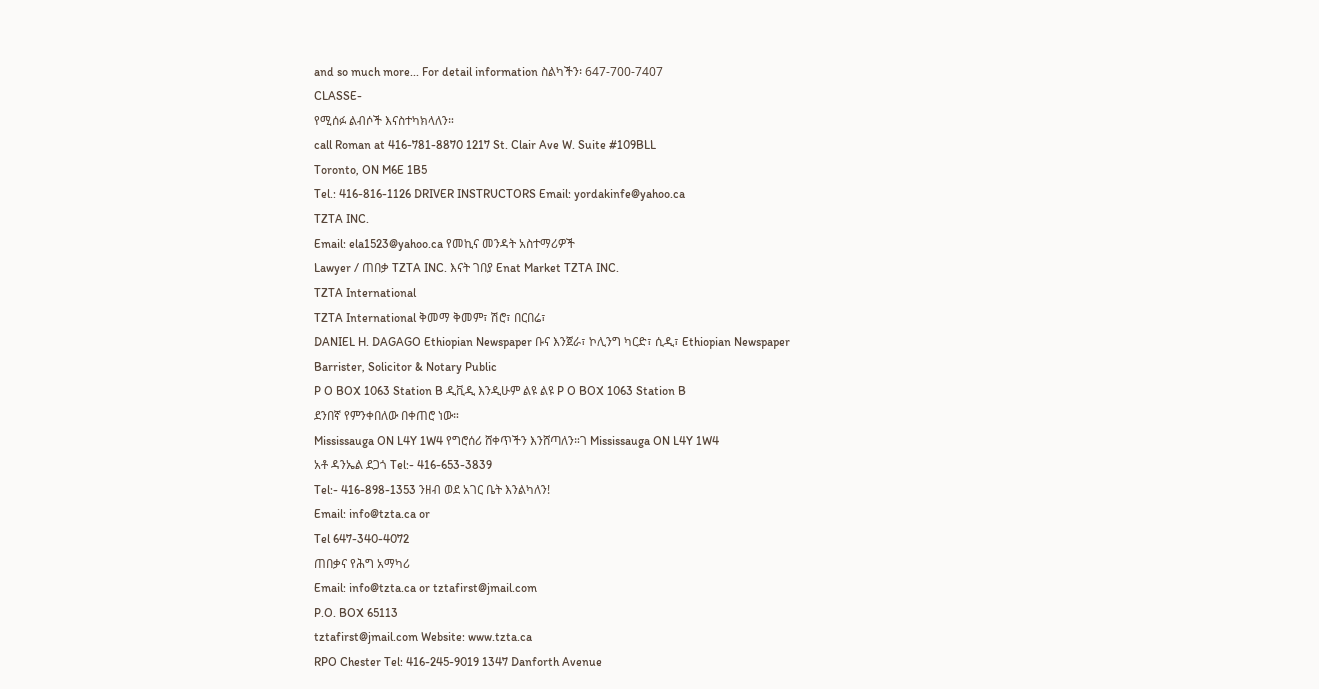and so much more... For detail information ስልካችን፡ 647-700-7407
CLASSE-
የሚሰፉ ልብሶች እናስተካክላለን።
call Roman at 416-781-8870 1217 St. Clair Ave W. Suite #109BLL
Toronto, ON M6E 1B5
Tel.: 416-816-1126 DRIVER INSTRUCTORS Email: yordakinfe@yahoo.ca
TZTA INC.
Email: ela1523@yahoo.ca የመኪና መንዳት አስተማሪዎች
Lawyer / ጠበቃ TZTA INC. እናት ገበያ Enat Market TZTA INC.
TZTA International
TZTA International ቅመማ ቅመም፣ ሽሮ፣ በርበሬ፣
DANIEL H. DAGAGO Ethiopian Newspaper ቡና እንጀራ፣ ኮሊንግ ካርድ፣ ሲዲ፣ Ethiopian Newspaper
Barrister, Solicitor & Notary Public
P O BOX 1063 Station B ዲቪዲ እንዲሁም ልዩ ልዩ P O BOX 1063 Station B
ደንበኛ የምንቀበለው በቀጠሮ ነው።
Mississauga ON L4Y 1W4 የግሮሰሪ ሸቀጥችን እንሸጣለን።ገ Mississauga ON L4Y 1W4
አቶ ዳንኤል ደጋጎ Tel:- 416-653-3839
Tel:- 416-898-1353 ንዘብ ወደ አገር ቤት እንልካለን!
Email: info@tzta.ca or
Tel 647-340-4072
ጠበቃና የሕግ አማካሪ
Email: info@tzta.ca or tztafirst@jmail.com
P.O. BOX 65113
tztafirst@jmail.com Website: www.tzta.ca
RPO Chester Tel: 416-245-9019 1347 Danforth Avenue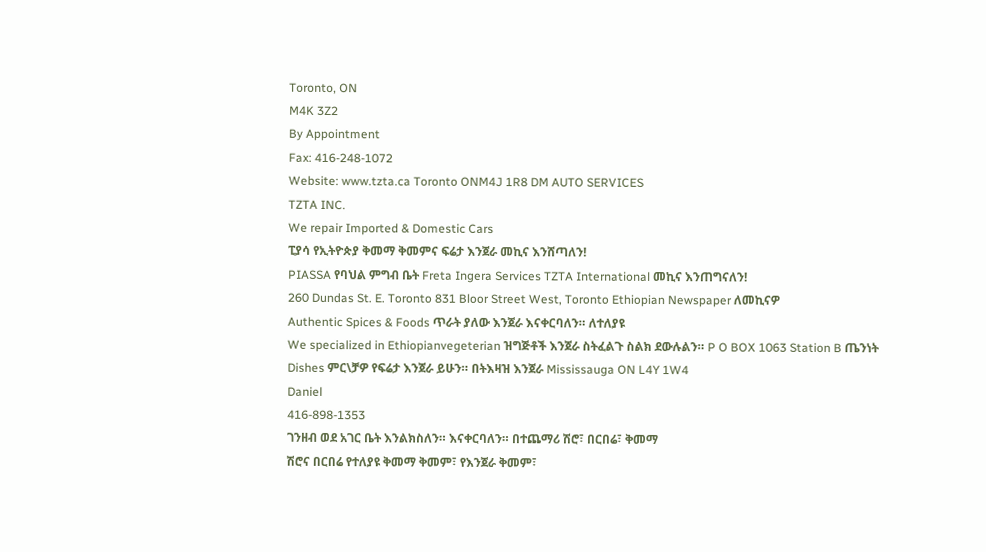Toronto, ON
M4K 3Z2
By Appointment
Fax: 416-248-1072
Website: www.tzta.ca Toronto ONM4J 1R8 DM AUTO SERVICES
TZTA INC.
We repair Imported & Domestic Cars
ፒያሳ የኢትዮጵያ ቅመማ ቅመምና ፍሬታ እንጀራ መኪና እንሸጣለን!
PIASSA የባህል ምግብ ቤት Freta Ingera Services TZTA International መኪና እንጠግናለን!
260 Dundas St. E. Toronto 831 Bloor Street West, Toronto Ethiopian Newspaper ለመኪናዎ
Authentic Spices & Foods ጥራት ያለው እንጀራ እናቀርባለን። ለተለያዩ
We specialized in Ethiopianvegeterian ዝግጅቶች እንጀራ ስትፈልጉ ስልክ ደውሉልን። P O BOX 1063 Station B ጤንነት
Dishes ምር\ቻዎ የፍሬታ እንጀራ ይሁን። በትእዛዝ እንጀራ Mississauga ON L4Y 1W4
Daniel
416-898-1353
ገንዘብ ወደ አገር ቤት እንልክስለን። እናቀርባለን። በተጨማሪ ሽሮ፣ በርበሬ፣ ቅመማ
ሽሮና በርበሬ የተለያዩ ቅመማ ቅመም፣ የእንጀራ ቅመም፣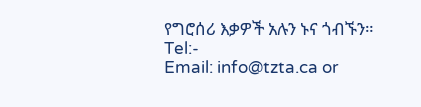የግሮሰሪ እቃዎች አሉን ኑና ጎብኙን። Tel:-
Email: info@tzta.ca or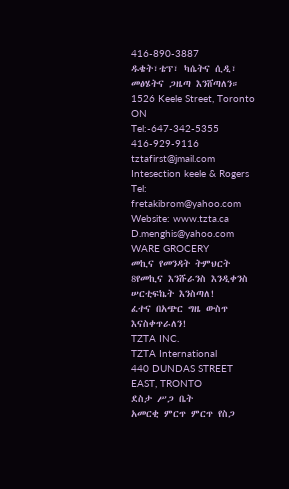416-890-3887
ዱቄት፣ቴፕ፣ ካሴትና ሲዲ፣ መፅሄትና ጋዜጣ እንሸጣለን። 1526 Keele Street, Toronto ON
Tel:-647-342-5355
416-929-9116
tztafirst@jmail.com Intesection keele & Rogers
Tel: fretakibrom@yahoo.com Website: www.tzta.ca D.menghis@yahoo.com
WARE GROCERY
መኪና የመንዳት ትምህርት
8የመኪና እንሹራንስ እንዲቀንስ ሠርቲፍኬት እንስጣለ!
ፈተና በአጭር ግዜ ውስጥ እናስቀጥራለን!
TZTA INC.
TZTA International
440 DUNDAS STREET EAST, TRONTO
ደስታ ሥጋ ቤት
አመርቂ ምርጥ ምርጥ የስጋ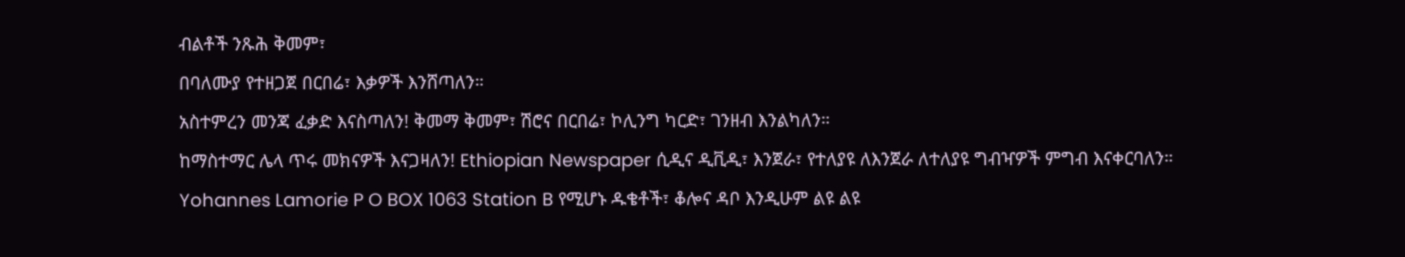ብልቶች ንጹሕ ቅመም፣
በባለሙያ የተዘጋጀ በርበሬ፣ እቃዎች እንሸጣለን።
አስተምረን መንጃ ፈቃድ እናስጣለን! ቅመማ ቅመም፣ ሽሮና በርበሬ፣ ኮሊንግ ካርድ፣ ገንዘብ እንልካለን።
ከማስተማር ሌላ ጥሩ መክናዎች እናጋዛለን! Ethiopian Newspaper ሲዲና ዲቪዲ፣ እንጀራ፣ የተለያዩ ለእንጀራ ለተለያዩ ግብዣዎች ምግብ እናቀርባለን።
Yohannes Lamorie P O BOX 1063 Station B የሚሆኑ ዱቄቶች፣ ቆሎና ዳቦ እንዲሁም ልዩ ልዩ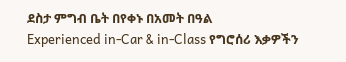ደስታ ምግብ ቤት በየቀኑ በአመት በዓል
Experienced in-Car & in-Class የግሮሰሪ እቃዎችን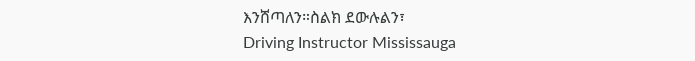እንሸጣለን።ስልክ ደውሉልን፣
Driving Instructor Mississauga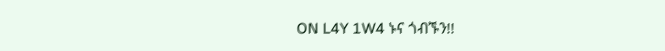ON L4Y 1W4 ኑና ጎብኙን!!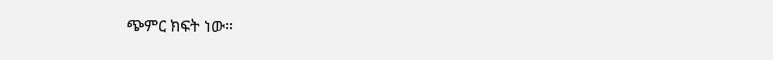ጭምር ክፍት ነው።